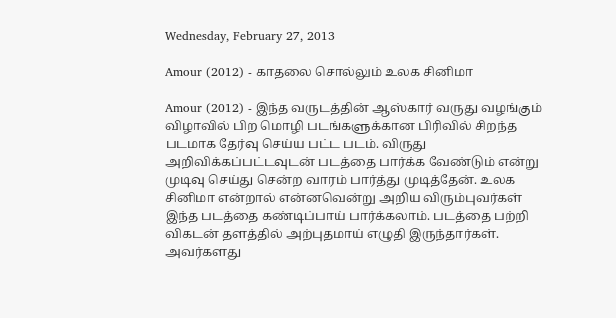Wednesday, February 27, 2013

Amour (2012) - காதலை சொல்லும் உலக சினிமா

Amour (2012) - இந்த வருடத்தின் ஆஸ்கார் வருது வழங்கும் விழாவில் பிற மொழி படங்களுக்கான பிரிவில் சிறந்த படமாக தேர்வு செய்ய பட்ட படம். விருது அறிவிக்கப்பட்டவுடன் படத்தை பார்க்க வேண்டும் என்று முடிவு செய்து சென்ற வாரம் பார்த்து முடித்தேன். உலக சினிமா என்றால் என்னவென்று அறிய விரும்புவர்கள் இந்த படத்தை கண்டிப்பாய் பார்க்கலாம். படத்தை பற்றி விகடன் தளத்தில் அற்புதமாய் எழுதி இருந்தார்கள். அவர்களது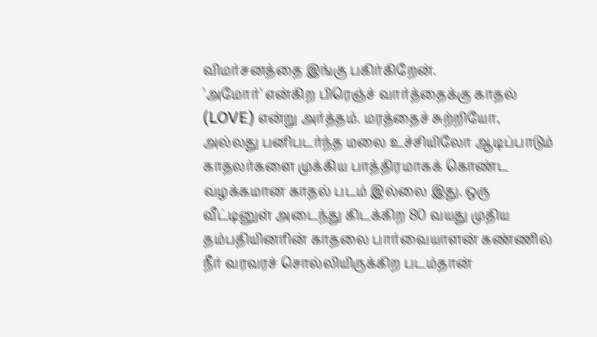விமர்சனத்தை இங்கு பகிர்கிறேன்.
'அமோர்' என்கிற பிரெஞ்ச் வார்த்தைக்கு காதல் (LOVE) என்று அர்த்தம். மரத்தைச் சுற்றியோ, அல்லது பனிபடர்ந்த மலை உச்சியிலோ ஆடிப்பாடும் காதலர்களை முக்கிய பாத்திரமாகக் கொண்ட வழக்கமான காதல் படம் இல்லை இது. ஒரு வீட்டினுள் அடைந்து கிடக்கிற 80 வயது முதிய தம்பதியினரின் காதலை பார்வையாளன் கண்ணில் நீர் வரவரச் சொல்லியிருக்கிற படம்தான்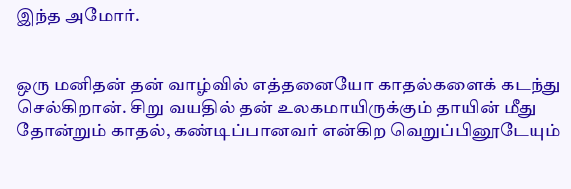இந்த அமோர்.


ஒரு மனிதன் தன் வாழ்வில் எத்தனையோ காதல்களைக் கடந்து செல்கிறான். சிறு வயதில் தன் உலகமாயிருக்கும் தாயின் மீது தோன்றும் காதல், கண்டிப்பானவர் என்கிற வெறுப்பினூடேயும்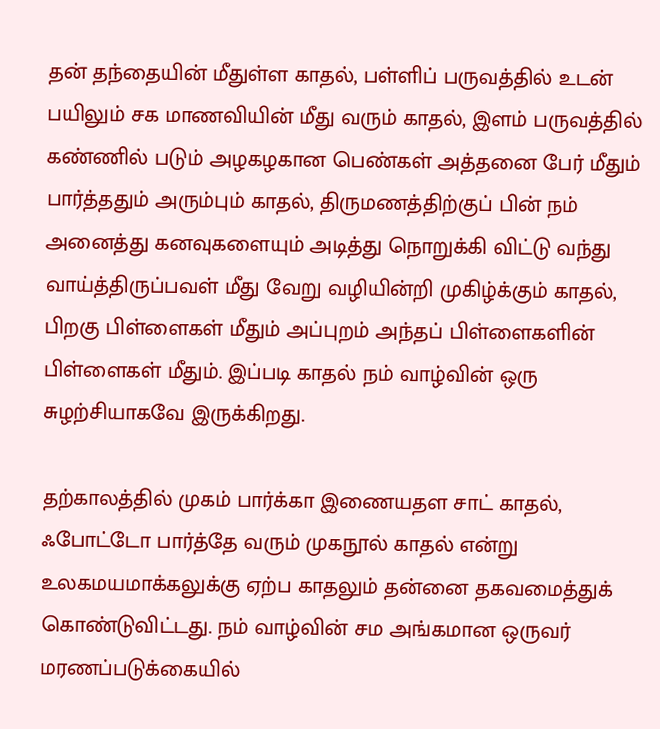தன் தந்தையின் மீதுள்ள காதல், பள்ளிப் பருவத்தில் உடன் பயிலும் சக மாணவியின் மீது வரும் காதல், இளம் பருவத்தில் கண்ணில் படும் அழகழகான பெண்கள் அத்தனை பேர் மீதும் பார்த்ததும் அரும்பும் காதல், திருமணத்திற்குப் பின் நம் அனைத்து கனவுகளையும் அடித்து நொறுக்கி விட்டு வந்து வாய்த்திருப்பவள் மீது வேறு வழியின்றி முகிழ்க்கும் காதல், பிறகு பிள்ளைகள் மீதும் அப்புறம் அந்தப் பிள்ளைகளின் பிள்ளைகள் மீதும். இப்படி காதல் நம் வாழ்வின் ஒரு சுழற்சியாகவே இருக்கிறது.

தற்காலத்தில் முகம் பார்க்கா இணையதள சாட் காதல், ஃபோட்டோ பார்த்தே வரும் முகநூல் காதல் என்று உலகமயமாக்கலுக்கு ஏற்ப காதலும் தன்னை தகவமைத்துக் கொண்டுவிட்டது. நம் வாழ்வின் சம அங்கமான ஒருவர் மரணப்படுக்கையில்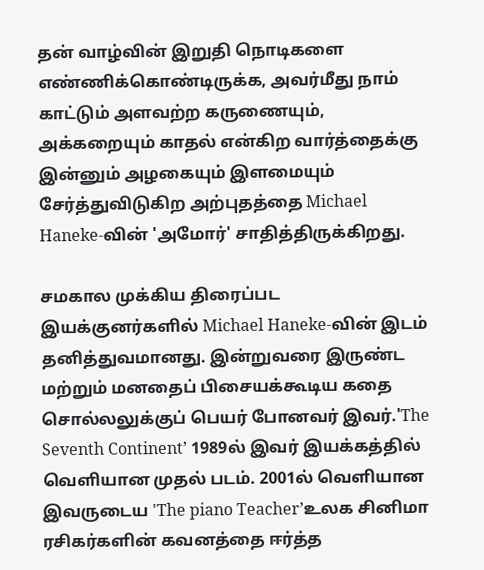தன் வாழ்வின் இறுதி நொடிகளை எண்ணிக்கொண்டிருக்க, அவர்மீது நாம் காட்டும் அளவற்ற கருணையும், அக்கறையும் காதல் என்கிற வார்த்தைக்கு இன்னும் அழகையும் இளமையும் சேர்த்துவிடுகிற அற்புதத்தை Michael Haneke-வின் 'அமோர்' சாதித்திருக்கிறது.

சமகால முக்கிய திரைப்பட இயக்குனர்களில் Michael Haneke-வின் இடம் தனித்துவமானது. இன்றுவரை இருண்ட மற்றும் மனதைப் பிசையக்கூடிய கதை சொல்லலுக்குப் பெயர் போனவர் இவர்.'The Seventh Continent’ 1989ல் இவர் இயக்கத்தில் வெளியான முதல் படம். 2001ல் வெளியான இவருடைய 'The piano Teacher’உலக சினிமா ரசிகர்களின் கவனத்தை ஈர்த்த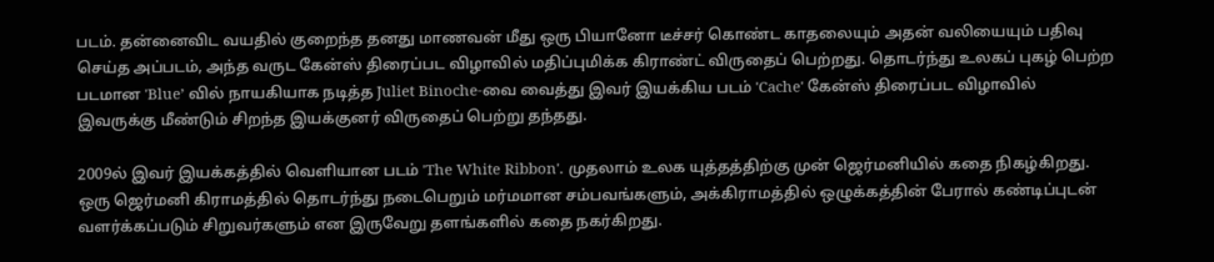படம். தன்னைவிட வயதில் குறைந்த தனது மாணவன் மீது ஒரு பியானோ டீச்சர் கொண்ட காதலையும் அதன் வலியையும் பதிவு செய்த அப்படம், அந்த வருட கேன்ஸ் திரைப்பட விழாவில் மதிப்புமிக்க கிராண்ட் விருதைப் பெற்றது. தொடர்ந்து உலகப் புகழ் பெற்ற படமான 'Blue’ வில் நாயகியாக நடித்த Juliet Binoche-வை வைத்து இவர் இயக்கிய படம் 'Cache' கேன்ஸ் திரைப்பட விழாவில் இவருக்கு மீண்டும் சிறந்த இயக்குனர் விருதைப் பெற்று தந்தது.

2009ல் இவர் இயக்கத்தில் வெளியான படம் 'The White Ribbon'. முதலாம் உலக யுத்தத்திற்கு முன் ஜெர்மனியில் கதை நிகழ்கிறது. ஒரு ஜெர்மனி கிராமத்தில் தொடர்ந்து நடைபெறும் மர்மமான சம்பவங்களும், அக்கிராமத்தில் ஒழுக்கத்தின் பேரால் கண்டிப்புடன் வளர்க்கப்படும் சிறுவர்களும் என இருவேறு தளங்களில் கதை நகர்கிறது.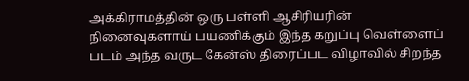அக்கிராமத்தின் ஒரு பள்ளி ஆசிரியரின் நினைவுகளாய் பயணிக்கும் இந்த கறுப்பு வெள்ளைப் படம் அந்த வருட கேன்ஸ் திரைப்பட விழாவில் சிறந்த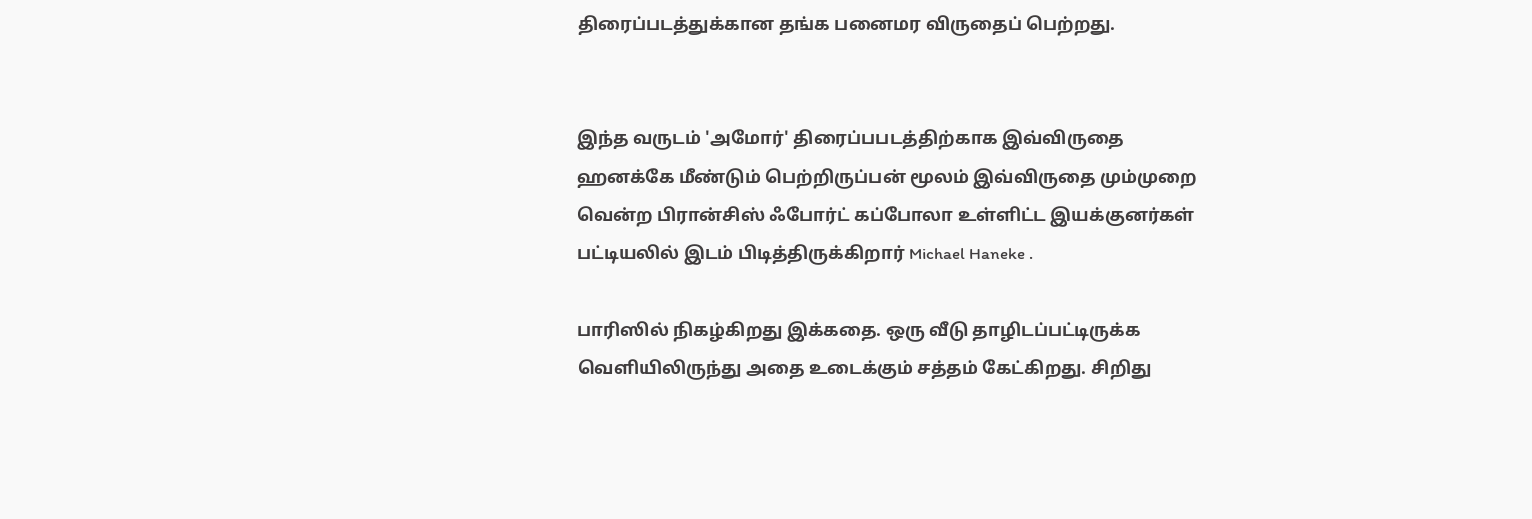திரைப்படத்துக்கான தங்க பனைமர விருதைப் பெற்றது.


இந்த வருடம் 'அமோர்' திரைப்பபடத்திற்காக இவ்விருதை ஹனக்கே மீண்டும் பெற்றிருப்பன் மூலம் இவ்விருதை மும்முறை வென்ற பிரான்சிஸ் ஃபோர்ட் கப்போலா உள்ளிட்ட இயக்குனர்கள் பட்டியலில் இடம் பிடித்திருக்கிறார் Michael Haneke .

பாரிஸில் நிகழ்கிறது இக்கதை. ஒரு வீடு தாழிடப்பட்டிருக்க வெளியிலிருந்து அதை உடைக்கும் சத்தம் கேட்கிறது. சிறிது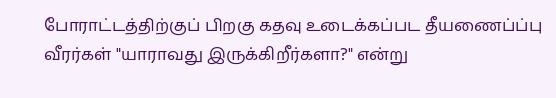போராட்டத்திற்குப் பிறகு கதவு உடைக்கப்பட தீயணைப்ப்பு வீரர்கள் "யாராவது இருக்கிறீர்களா?" என்று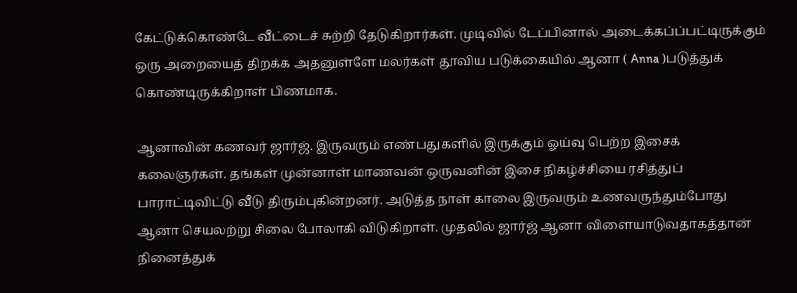கேட்டுக்கொண்டே வீட்டைச் சுற்றி தேடுகிறார்கள். முடிவில் டேப்பினால் அடைக்கப்ப்பட்டிருக்கும் ஒரு அறையைத் திறக்க அதனுள்ளே மலர்கள் தூவிய படுக்கையில் ஆனா ( Anna )படுத்துக் கொண்டிருக்கிறாள் பிணமாக.

ஆனாவின் கணவர் ஜார்ஜ். இருவரும் எண்பதுகளில் இருக்கும் ஓய்வு பெற்ற இசைக் கலைஞர்கள். தங்கள் முன்னாள் மாணவன் ஒருவனின் இசை நிகழ்ச்சியை ரசித்துப் பாராட்டிவிட்டு வீடு திரும்புகின்றனர். அடுத்த நாள் காலை இருவரும் உணவருந்தும்போது ஆனா செயலற்று சிலை போலாகி விடுகிறாள். முதலில் ஜார்ஜ் ஆனா விளையாடுவதாகத்தான் நினைத்துக்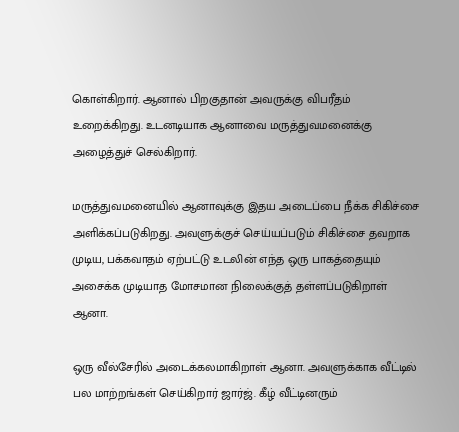கொள்கிறார். ஆனால் பிறகுதான் அவருக்கு விபரீதம் உறைக்கிறது. உடனடியாக ஆனாவை மருத்துவமனைக்கு அழைத்துச் செல்கிறார்.

மருத்துவமனையில் ஆனாவுக்கு இதய அடைப்பை நீக்க சிகிச்சை அளிக்கப்படுகிறது. அவளுக்குச் செய்யப்படும் சிகிச்சை தவறாக முடிய, பக்கவாதம் ஏற்பட்டு உடலின் எந்த ஒரு பாகத்தையும் அசைக்க முடியாத மோசமான நிலைக்குத் தள்ளப்படுகிறாள் ஆனா.

ஒரு வீல்சேரில் அடைக்கலமாகிறாள் ஆனா. அவளுக்காக வீட்டில் பல மாற்றங்கள் செய்கிறார் ஜார்ஜ். கீழ் வீட்டினரும்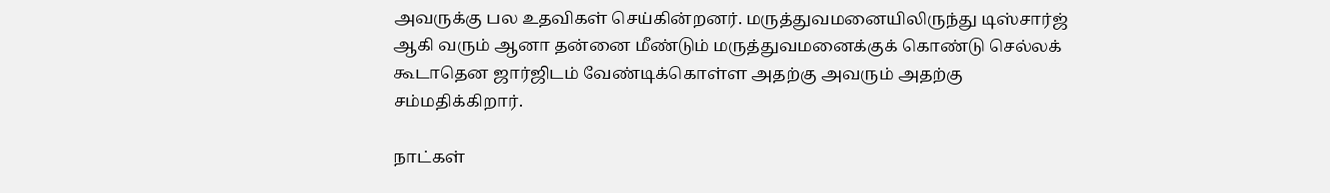அவருக்கு பல உதவிகள் செய்கின்றனர். மருத்துவமனையிலிருந்து டிஸ்சார்ஜ் ஆகி வரும் ஆனா தன்னை மீண்டும் மருத்துவமனைக்குக் கொண்டு செல்லக் கூடாதென ஜார்ஜிடம் வேண்டிக்கொள்ள அதற்கு அவரும் அதற்கு சம்மதிக்கிறார்.

நாட்கள்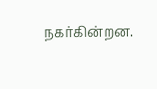நகர்கின்றன.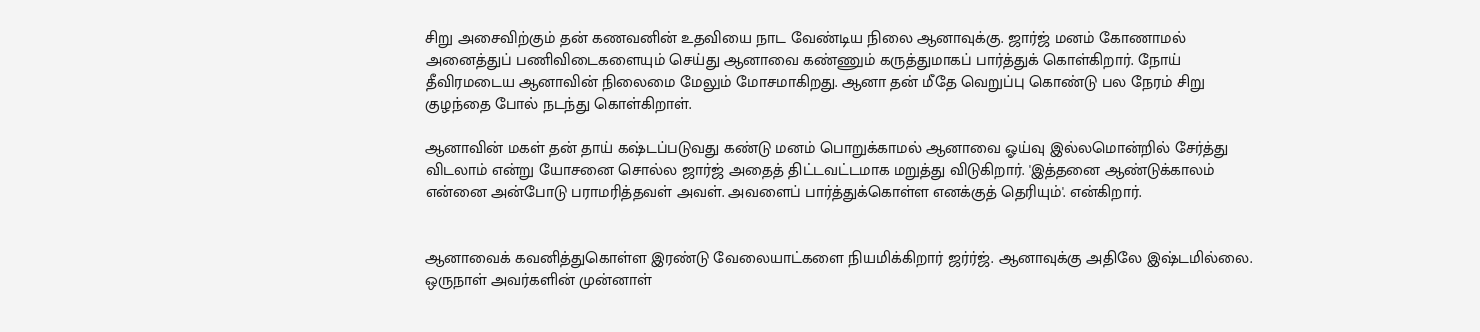சிறு அசைவிற்கும் தன் கணவனின் உதவியை நாட வேண்டிய நிலை ஆனாவுக்கு. ஜார்ஜ் மனம் கோணாமல் அனைத்துப் பணிவிடைகளையும் செய்து ஆனாவை கண்ணும் கருத்துமாகப் பார்த்துக் கொள்கிறார். நோய் தீவிரமடைய ஆனாவின் நிலைமை மேலும் மோசமாகிறது. ஆனா தன் மீதே வெறுப்பு கொண்டு பல நேரம் சிறு குழந்தை போல் நடந்து கொள்கிறாள்.

ஆனாவின் மகள் தன் தாய் கஷ்டப்படுவது கண்டு மனம் பொறுக்காமல் ஆனாவை ஓய்வு இல்லமொன்றில் சேர்த்து விடலாம் என்று யோசனை சொல்ல ஜார்ஜ் அதைத் திட்டவட்டமாக மறுத்து விடுகிறார். 'இத்தனை ஆண்டுக்காலம் என்னை அன்போடு பராமரித்தவள் அவள். அவளைப் பார்த்துக்கொள்ள எனக்குத் தெரியும்'. என்கிறார்.


ஆனாவைக் கவனித்துகொள்ள இரண்டு வேலையாட்களை நியமிக்கிறார் ஜர்ர்ஜ். ஆனாவுக்கு அதிலே இஷ்டமில்லை. ஒருநாள் அவர்களின் முன்னாள்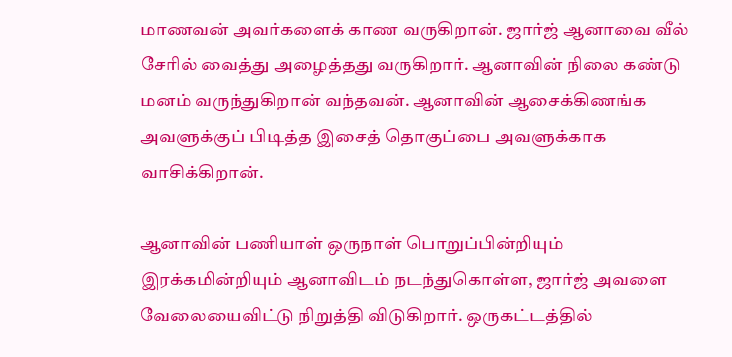மாணவன் அவர்களைக் காண வருகிறான். ஜார்ஜ் ஆனாவை வீல் சேரில் வைத்து அழைத்தது வருகிறார். ஆனாவின் நிலை கண்டு மனம் வருந்துகிறான் வந்தவன். ஆனாவின் ஆசைக்கிணங்க அவளுக்குப் பிடித்த இசைத் தொகுப்பை அவளுக்காக வாசிக்கிறான்.

ஆனாவின் பணியாள் ஒருநாள் பொறுப்பின்றியும் இரக்கமின்றியும் ஆனாவிடம் நடந்துகொள்ள, ஜார்ஜ் அவளை வேலையைவிட்டு நிறுத்தி விடுகிறார். ஒருகட்டத்தில்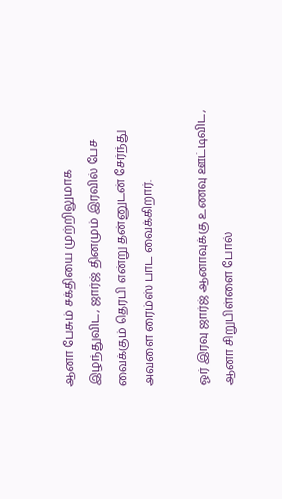ஆனா பேசும் சக்தியை முற்றிலுமாக இழந்துவிட, ஜார்ஜ் தினமும் இரவில் பேச வைக்கும் தெரபி என்று தன்னுடன் சேர்ந்து அவளை ரைம்ஸ் பாட வைக்கிறார்.

ஓர் இரவு ஜார்ஜ் ஆனாவுக்கு உணவு ஊட்டிவிட, ஆனா சிறுபிள்ளை போல்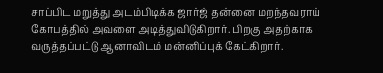சாப்பிட மறுத்து அடம்பிடிக்க ஜார்ஜ் தன்னை மறந்தவராய் கோபத்தில் அவளை அடித்துவிடுகிறார். பிறகு அதற்காக வருத்தப்பட்டு ஆனாவிடம் மன்னிப்புக் கேட்கிறார்.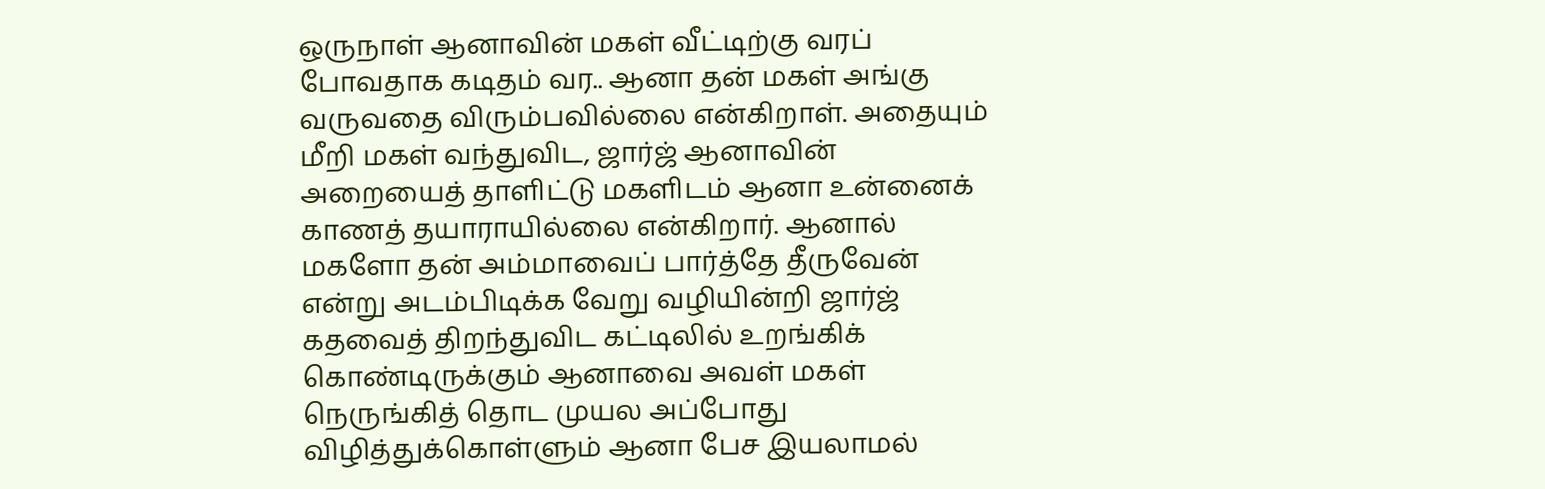ஒருநாள் ஆனாவின் மகள் வீட்டிற்கு வரப் போவதாக கடிதம் வர.. ஆனா தன் மகள் அங்கு வருவதை விரும்பவில்லை என்கிறாள். அதையும் மீறி மகள் வந்துவிட, ஜார்ஜ் ஆனாவின் அறையைத் தாளிட்டு மகளிடம் ஆனா உன்னைக் காணத் தயாராயில்லை என்கிறார். ஆனால் மகளோ தன் அம்மாவைப் பார்த்தே தீருவேன் என்று அடம்பிடிக்க வேறு வழியின்றி ஜார்ஜ் கதவைத் திறந்துவிட கட்டிலில் உறங்கிக் கொண்டிருக்கும் ஆனாவை அவள் மகள் நெருங்கித் தொட முயல அப்போது விழித்துக்கொள்ளும் ஆனா பேச இயலாமல்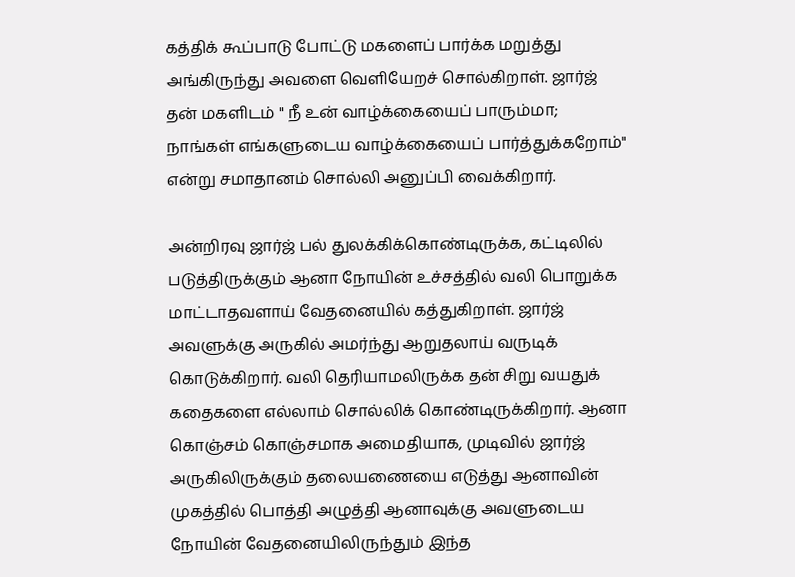கத்திக் கூப்பாடு போட்டு மகளைப் பார்க்க மறுத்து அங்கிருந்து அவளை வெளியேறச் சொல்கிறாள். ஜார்ஜ் தன் மகளிடம் " நீ உன் வாழ்க்கையைப் பாரும்மா; நாங்கள் எங்களுடைய வாழ்க்கையைப் பார்த்துக்கறோம்" என்று சமாதானம் சொல்லி அனுப்பி வைக்கிறார்.

அன்றிரவு ஜார்ஜ் பல் துலக்கிக்கொண்டிருக்க, கட்டிலில் படுத்திருக்கும் ஆனா நோயின் உச்சத்தில் வலி பொறுக்க மாட்டாதவளாய் வேதனையில் கத்துகிறாள். ஜார்ஜ் அவளுக்கு அருகில் அமர்ந்து ஆறுதலாய் வருடிக் கொடுக்கிறார். வலி தெரியாமலிருக்க தன் சிறு வயதுக் கதைகளை எல்லாம் சொல்லிக் கொண்டிருக்கிறார். ஆனா கொஞ்சம் கொஞ்சமாக அமைதியாக, முடிவில் ஜார்ஜ் அருகிலிருக்கும் தலையணையை எடுத்து ஆனாவின் முகத்தில் பொத்தி அழுத்தி ஆனாவுக்கு அவளுடைய நோயின் வேதனையிலிருந்தும் இந்த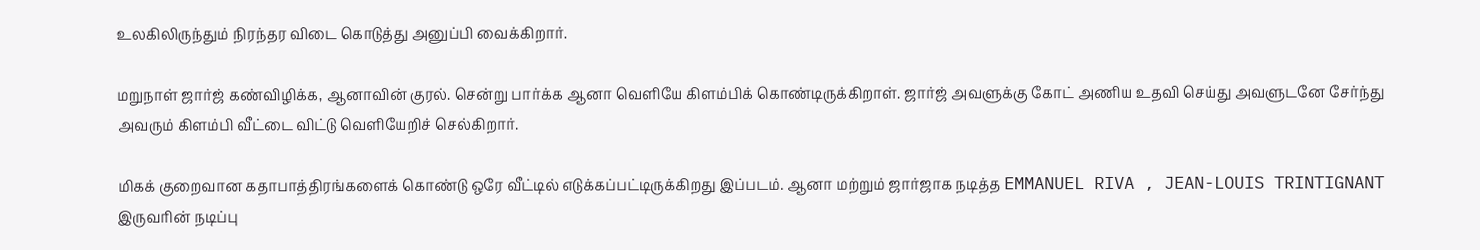உலகிலிருந்தும் நிரந்தர விடை கொடுத்து அனுப்பி வைக்கிறார்.

மறுநாள் ஜார்ஜ் கண்விழிக்க, ஆனாவின் குரல். சென்று பார்க்க ஆனா வெளியே கிளம்பிக் கொண்டிருக்கிறாள். ஜார்ஜ் அவளுக்கு கோட் அணிய உதவி செய்து அவளுடனே சேர்ந்து அவரும் கிளம்பி வீட்டை விட்டு வெளியேறிச் செல்கிறார்.

மிகக் குறைவான கதாபாத்திரங்களைக் கொண்டு ஒரே வீட்டில் எடுக்கப்பட்டிருக்கிறது இப்படம். ஆனா மற்றும் ஜார்ஜாக நடித்த EMMANUEL RIVA , JEAN-LOUIS TRINTIGNANT இருவரின் நடிப்பு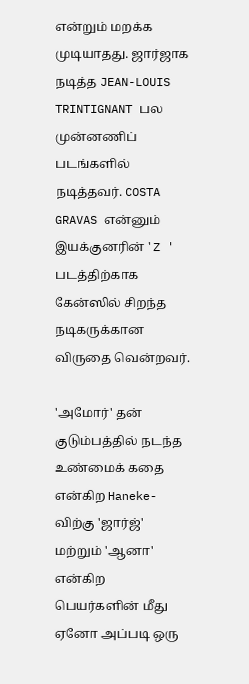என்றும் மறக்க முடியாதது. ஜார்ஜாக நடித்த JEAN-LOUIS TRINTIGNANT பல முன்னணிப் படங்களில் நடித்தவர். COSTA GRAVAS என்னும் இயக்குனரின் ' Z ' படத்திற்காக கேன்ஸில் சிறந்த நடிகருக்கான விருதை வென்றவர்.

'அமோர்' தன் குடும்பத்தில் நடந்த உண்மைக் கதை என்கிற Haneke-விற்கு 'ஜார்ஜ்' மற்றும் 'ஆனா' என்கிற பெயர்களின் மீது ஏனோ அப்படி ஒரு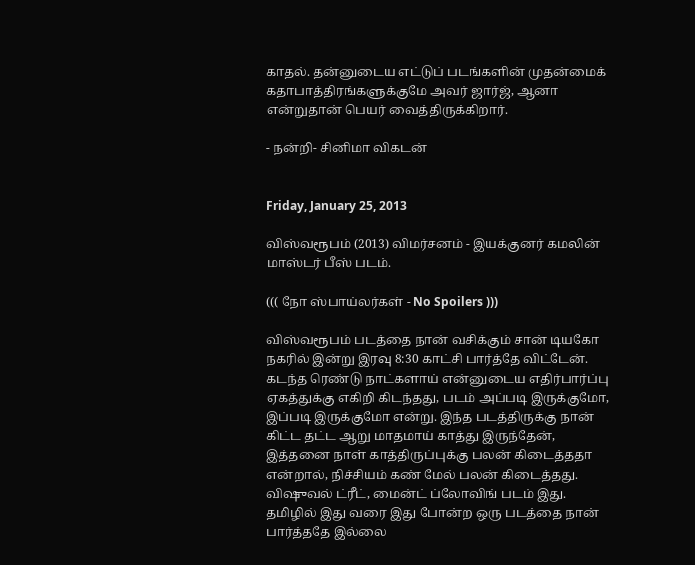காதல். தன்னுடைய எட்டுப் படங்களின் முதன்மைக் கதாபாத்திரங்களுக்குமே அவர் ஜார்ஜ், ஆனா என்றுதான் பெயர் வைத்திருக்கிறார்.

- நன்றி- சினிமா விகடன்


Friday, January 25, 2013

விஸ்வரூபம் (2013) விமர்சனம் - இயக்குனர் கமலின் மாஸ்டர் பீஸ் படம்.

((( நோ ஸ்பாய்லர்கள் - No Spoilers )))

விஸ்வரூபம் படத்தை நான் வசிக்கும் சான் டியகோ நகரில் இன்று இரவு 8:30 காட்சி பார்த்தே விட்டேன். கடந்த ரெண்டு நாட்களாய் என்னுடைய எதிர்பார்ப்பு ஏகத்துக்கு எகிறி கிடந்தது, படம் அப்படி இருக்குமோ, இப்படி இருக்குமோ என்று. இந்த படத்திருக்கு நான் கிட்ட தட்ட ஆறு மாதமாய் காத்து இருந்தேன், இத்தனை நாள் காத்திருப்புக்கு பலன் கிடைத்ததா என்றால், நிச்சியம் கண் மேல் பலன் கிடைத்தது. விஷுவல் ட்ரீட், மைன்ட் ப்லோவிங் படம் இது. தமிழில் இது வரை இது போன்ற ஒரு படத்தை நான் பார்த்ததே இல்லை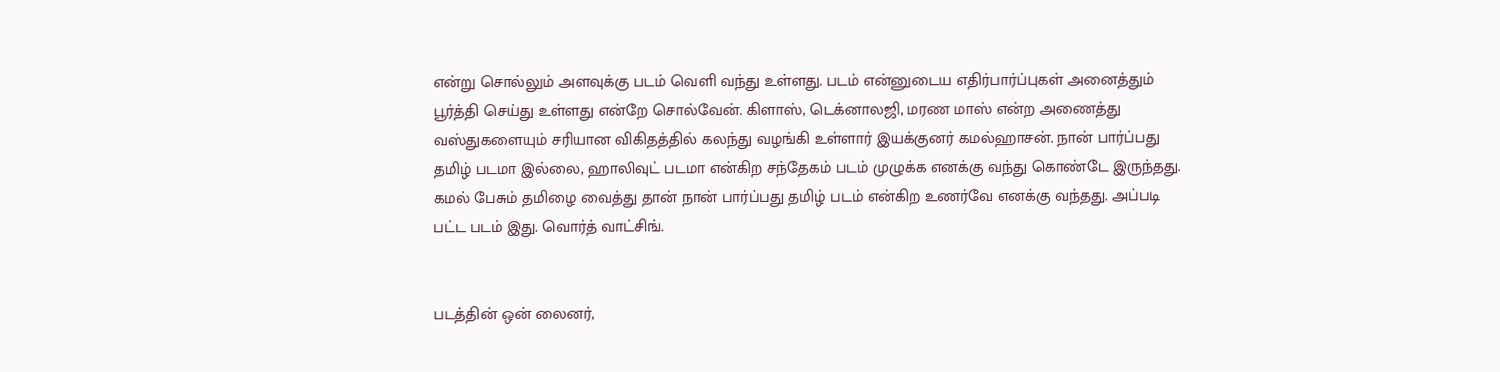என்று சொல்லும் அளவுக்கு படம் வெளி வந்து உள்ளது. படம் என்னுடைய எதிர்பார்ப்புகள் அனைத்தும் பூர்த்தி செய்து உள்ளது என்றே சொல்வேன். கிளாஸ், டெக்னாலஜி, மரண மாஸ் என்ற அணைத்து வஸ்துகளையும் சரியான விகிதத்தில் கலந்து வழங்கி உள்ளார் இயக்குனர் கமல்ஹாசன். நான் பார்ப்பது தமிழ் படமா இல்லை, ஹாலிவுட் படமா என்கிற சந்தேகம் படம் முழுக்க எனக்கு வந்து கொண்டே இருந்தது. கமல் பேசும் தமிழை வைத்து தான் நான் பார்ப்பது தமிழ் படம் என்கிற உணர்வே எனக்கு வந்தது. அப்படி பட்ட படம் இது. வொர்த் வாட்சிங்.


படத்தின் ஒன் லைனர்,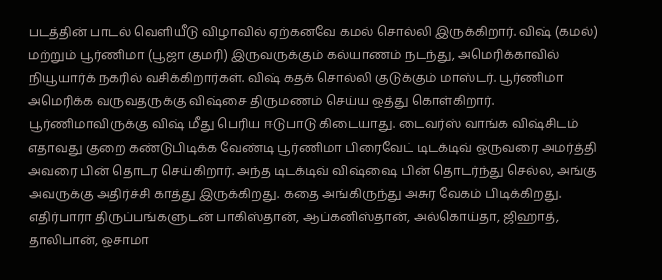படத்தின் பாடல் வெளியீடு விழாவில் ஏற்கனவே கமல் சொல்லி இருக்கிறார். விஷ் (கமல்) மற்றும் பூர்ணிமா (பூஜா குமரி) இருவருக்கும் கல்யாணம் நடந்து, அமெரிக்காவில் நியூயார்க் நகரில் வசிக்கிறார்கள். விஷ் கதக் சொல்லி குடுக்கும் மாஸ்டர். பூர்ணிமா அமெரிக்க வருவதருக்கு விஷ்சை திருமணம் செய்ய ஒத்து கொள்கிறார். பூர்ணிமாவிருக்கு விஷ் மீது பெரிய ஈடுபாடு கிடையாது. டைவர்ஸ் வாங்க விஷ்சிடம் எதாவது குறை கண்டுபிடிக்க வேண்டி பூர்ணிமா பிரைவேட் டிடக்டிவ் ஒருவரை அமர்த்தி அவரை பின் தொடர செய்கிறார். அந்த டிடக்டிவ் விஷ்ஷை பின் தொடர்ந்து செல்ல, அங்கு அவருக்கு அதிர்ச்சி காத்து இருக்கிறது. கதை அங்கிருந்து அசுர வேகம் பிடிக்கிறது. எதிர்பாரா திருப்பங்களுடன் பாகிஸ்தான், ஆப்கனிஸ்தான், அல்கொய்தா, ஜிஹாத், தாலிபான், ஒசாமா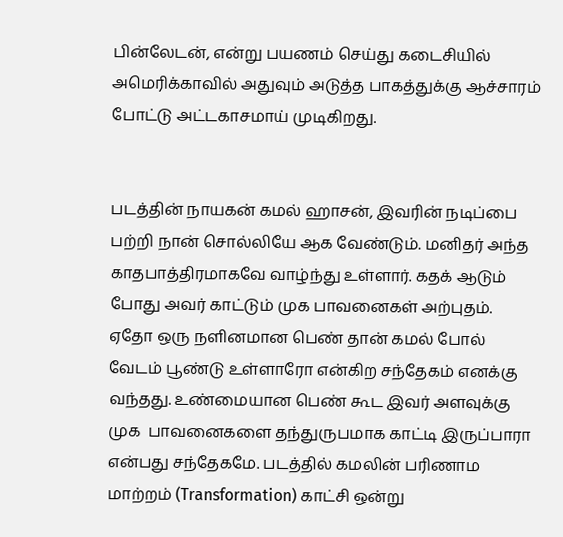பின்லேடன், என்று பயணம் செய்து கடைசியில் அமெரிக்காவில் அதுவும் அடுத்த பாகத்துக்கு ஆச்சாரம் போட்டு அட்டகாசமாய் முடிகிறது.


படத்தின் நாயகன் கமல் ஹாசன், இவரின் நடிப்பை பற்றி நான் சொல்லியே ஆக வேண்டும். மனிதர் அந்த காதபாத்திரமாகவே வாழ்ந்து உள்ளார். கதக் ஆடும் போது அவர் காட்டும் முக பாவனைகள் அற்புதம். ஏதோ ஒரு நளினமான பெண் தான் கமல் போல் வேடம் பூண்டு உள்ளாரோ என்கிற சந்தேகம் எனக்கு வந்தது. உண்மையான பெண் கூட இவர் அளவுக்கு முக  பாவனைகளை தந்துருபமாக காட்டி இருப்பாரா என்பது சந்தேகமே. படத்தில் கமலின் பரிணாம மாற்றம் (Transformation) காட்சி ஒன்று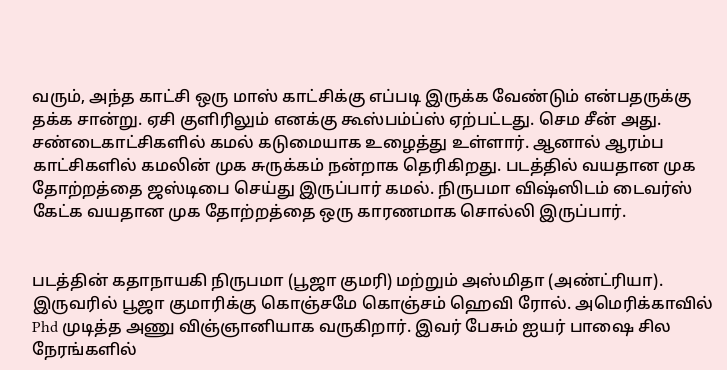வரும், அந்த காட்சி ஒரு மாஸ் காட்சிக்கு எப்படி இருக்க வேண்டும் என்பதருக்கு தக்க சான்று. ஏசி குளிரிலும் எனக்கு கூஸ்பம்ப்ஸ் ஏற்பட்டது. செம சீன் அது. சண்டைகாட்சிகளில் கமல் கடுமையாக உழைத்து உள்ளார். ஆனால் ஆரம்ப காட்சிகளில் கமலின் முக சுருக்கம் நன்றாக தெரிகிறது. படத்தில் வயதான முக தோற்றத்தை ஜஸ்டிபை செய்து இருப்பார் கமல். நிருபமா விஷ்ஸிடம் டைவர்ஸ் கேட்க வயதான முக தோற்றத்தை ஒரு காரணமாக சொல்லி இருப்பார்.


படத்தின் கதாநாயகி நிருபமா (பூஜா குமரி) மற்றும் அஸ்மிதா (அண்ட்ரியா). இருவரில் பூஜா குமாரிக்கு கொஞ்சமே கொஞ்சம் ஹெவி ரோல். அமெரிக்காவில் Phd முடித்த அணு விஞ்ஞானியாக வருகிறார். இவர் பேசும் ஐயர் பாஷை சில நேரங்களில்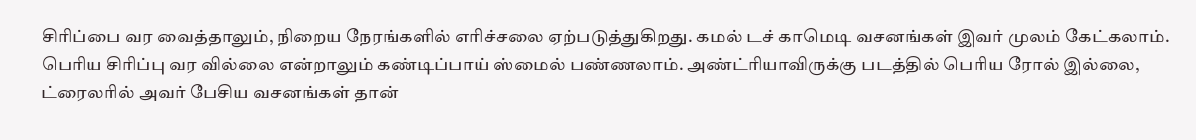சிரிப்பை வர வைத்தாலும், நிறைய நேரங்களில் எரிச்சலை ஏற்படுத்துகிறது. கமல் டச் காமெடி வசனங்கள் இவர் முலம் கேட்கலாம். பெரிய சிரிப்பு வர வில்லை என்றாலும் கண்டிப்பாய் ஸ்மைல் பண்ணலாம். அண்ட்ரியாவிருக்கு படத்தில் பெரிய ரோல் இல்லை, ட்ரைலரில் அவர் பேசிய வசனங்கள் தான்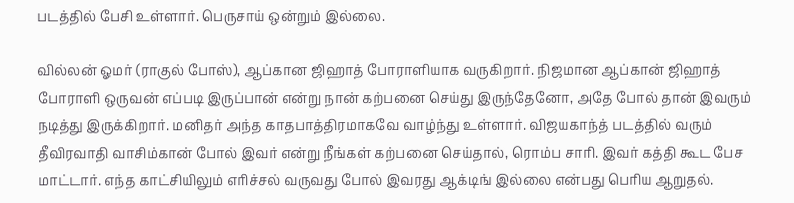படத்தில் பேசி உள்ளார். பெருசாய் ஒன்றும் இல்லை.

வில்லன் ஓமர் (ராகுல் போஸ்), ஆப்கான ஜிஹாத் போராளியாக வருகிறார். நிஜமான ஆப்கான் ஜிஹாத் போராளி ஒருவன் எப்படி இருப்பான் என்று நான் கற்பனை செய்து இருந்தேனோ, அதே போல் தான் இவரும் நடித்து இருக்கிறார். மனிதர் அந்த காதபாத்திரமாகவே வாழ்ந்து உள்ளார். விஜயகாந்த் படத்தில் வரும் தீவிரவாதி வாசிம்கான் போல் இவர் என்று நீங்கள் கற்பனை செய்தால், ரொம்ப சாரி. இவர் கத்தி கூட பேச மாட்டார். எந்த காட்சியிலும் எரிச்சல் வருவது போல் இவரது ஆக்டிங் இல்லை என்பது பெரிய ஆறுதல்.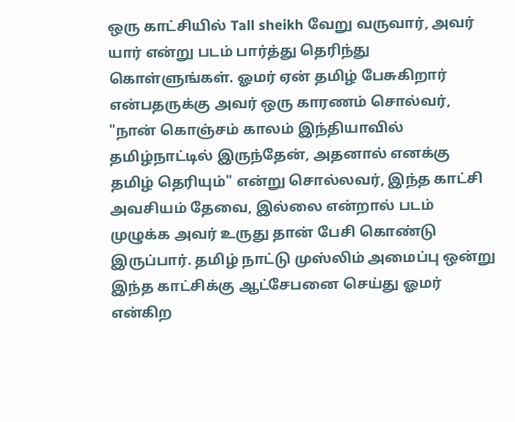ஒரு காட்சியில் Tall sheikh வேறு வருவார், அவர் யார் என்று படம் பார்த்து தெரிந்து கொள்ளுங்கள். ஓமர் ஏன் தமிழ் பேசுகிறார் என்பதருக்கு அவர் ஒரு காரணம் சொல்வர், "நான் கொஞ்சம் காலம் இந்தியாவில் தமிழ்நாட்டில் இருந்தேன், அதனால் எனக்கு தமிழ் தெரியும்" என்று சொல்லவர், இந்த காட்சி அவசியம் தேவை, இல்லை என்றால் படம் முழுக்க அவர் உருது தான் பேசி கொண்டு இருப்பார். தமிழ் நாட்டு முஸ்லிம் அமைப்பு ஒன்று இந்த காட்சிக்கு ஆட்சேபனை செய்து ஓமர் என்கிற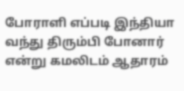போராளி எப்படி இந்தியா வந்து திரும்பி போனார் என்று கமலிடம் ஆதாரம்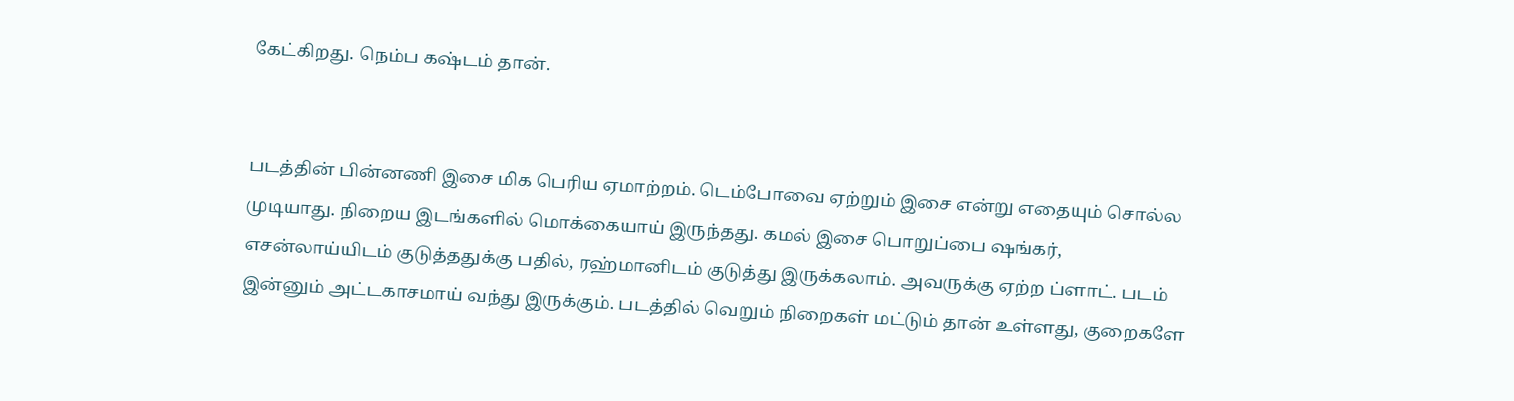கேட்கிறது. நெம்ப கஷ்டம் தான்.


படத்தின் பின்னணி இசை மிக பெரிய ஏமாற்றம். டெம்போவை ஏற்றும் இசை என்று எதையும் சொல்ல முடியாது. நிறைய இடங்களில் மொக்கையாய் இருந்தது. கமல் இசை பொறுப்பை ஷங்கர், எசன்லாய்யிடம் குடுத்ததுக்கு பதில், ரஹ்மானிடம் குடுத்து இருக்கலாம். அவருக்கு ஏற்ற ப்ளாட். படம் இன்னும் அட்டகாசமாய் வந்து இருக்கும். படத்தில் வெறும் நிறைகள் மட்டும் தான் உள்ளது, குறைகளே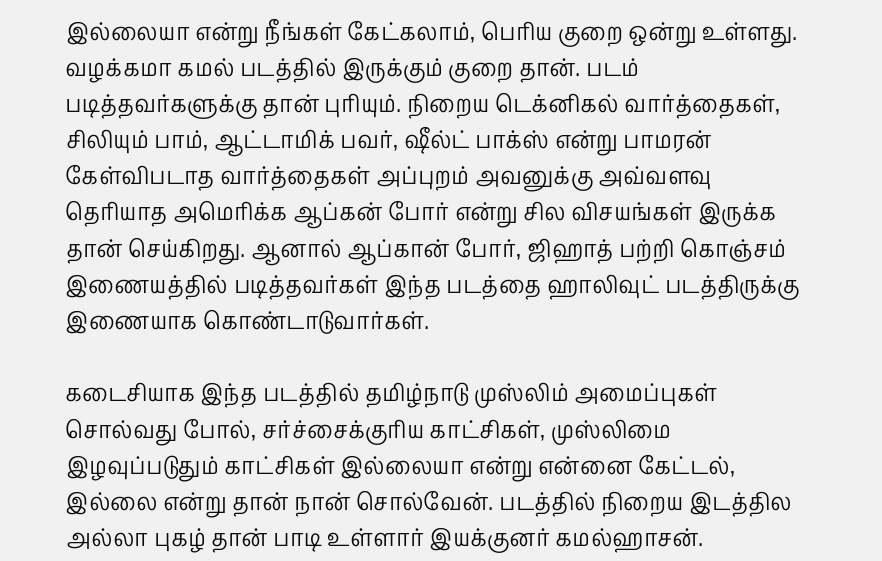இல்லையா என்று நீங்கள் கேட்கலாம், பெரிய குறை ஒன்று உள்ளது. வழக்கமா கமல் படத்தில் இருக்கும் குறை தான். படம் படித்தவர்களுக்கு தான் புரியும். நிறைய டெக்னிகல் வார்த்தைகள், சிலியும் பாம், ஆட்டாமிக் பவர், ஷீல்ட் பாக்ஸ் என்று பாமரன் கேள்விபடாத வார்த்தைகள் அப்புறம் அவனுக்கு அவ்வளவு தெரியாத அமெரிக்க ஆப்கன் போர் என்று சில விசயங்கள் இருக்க தான் செய்கிறது. ஆனால் ஆப்கான் போர், ஜிஹாத் பற்றி கொஞ்சம் இணையத்தில் படித்தவர்கள் இந்த படத்தை ஹாலிவுட் படத்திருக்கு இணையாக கொண்டாடுவார்கள்.

கடைசியாக இந்த படத்தில் தமிழ்நாடு முஸ்லிம் அமைப்புகள் சொல்வது போல், சர்ச்சைக்குரிய காட்சிகள், முஸ்லிமை இழவுப்படுதும் காட்சிகள் இல்லையா என்று என்னை கேட்டல், இல்லை என்று தான் நான் சொல்வேன். படத்தில் நிறைய இடத்தில அல்லா புகழ் தான் பாடி உள்ளார் இயக்குனர் கமல்ஹாசன்.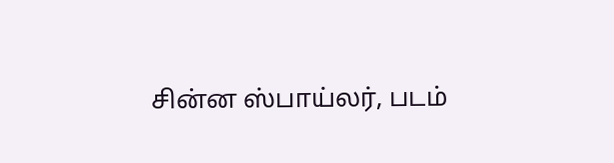சின்ன ஸ்பாய்லர், படம்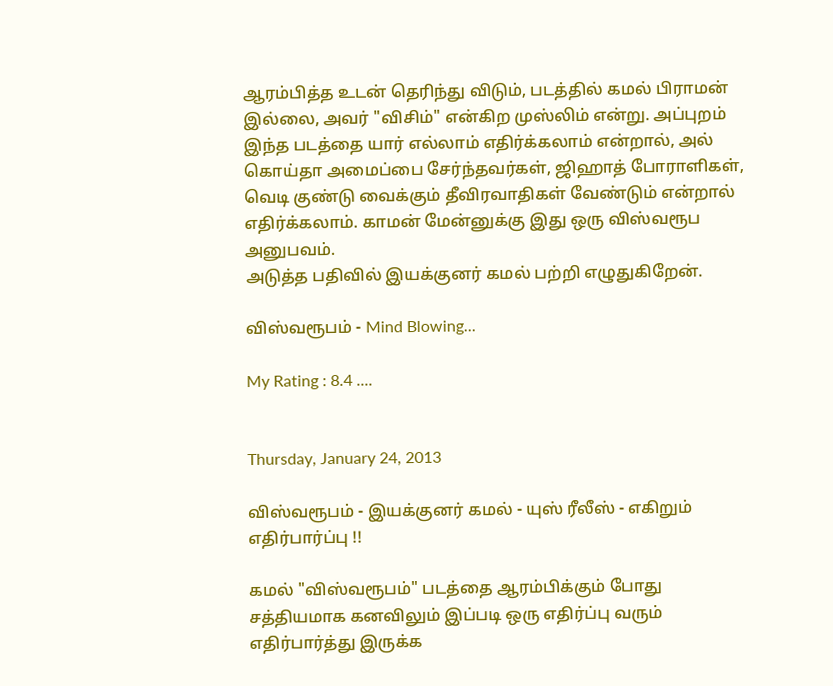ஆரம்பித்த உடன் தெரிந்து விடும், படத்தில் கமல் பிராமன் இல்லை, அவர் "விசிம்" என்கிற முஸ்லிம் என்று. அப்புறம் இந்த படத்தை யார் எல்லாம் எதிர்க்கலாம் என்றால், அல் கொய்தா அமைப்பை சேர்ந்தவர்கள், ஜிஹாத் போராளிகள், வெடி குண்டு வைக்கும் தீவிரவாதிகள் வேண்டும் என்றால் எதிர்க்கலாம். காமன் மேன்னுக்கு இது ஒரு விஸ்வரூப அனுபவம்.
அடுத்த பதிவில் இயக்குனர் கமல் பற்றி எழுதுகிறேன்.

விஸ்வரூபம் - Mind Blowing...

My Rating : 8.4 ....


Thursday, January 24, 2013

விஸ்வரூபம் - இயக்குனர் கமல் - யுஸ் ரீலீஸ் - எகிறும் எதிர்பார்ப்பு !!

கமல் "விஸ்வரூபம்" படத்தை ஆரம்பிக்கும் போது சத்தியமாக கனவிலும் இப்படி ஒரு எதிர்ப்பு வரும் எதிர்பார்த்து இருக்க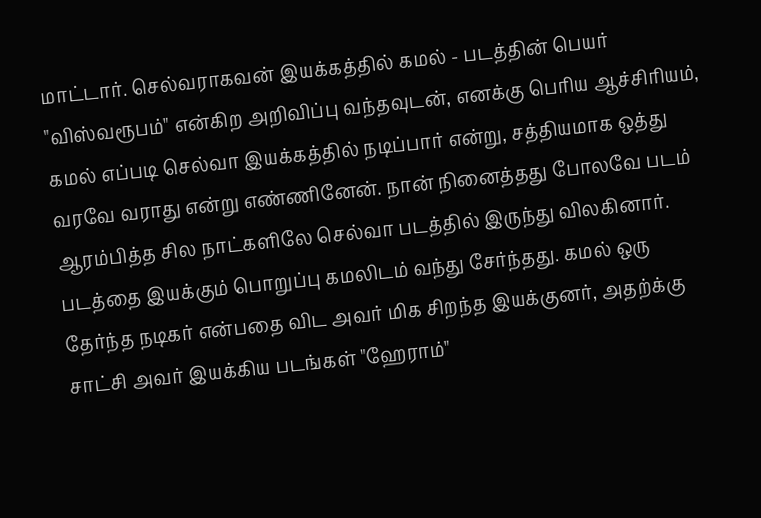மாட்டார். செல்வராகவன் இயக்கத்தில் கமல் - படத்தின் பெயர் "விஸ்வரூபம்" என்கிற அறிவிப்பு வந்தவுடன், எனக்கு பெரிய ஆச்சிரியம், கமல் எப்படி செல்வா இயக்கத்தில் நடிப்பார் என்று, சத்தியமாக ஒத்து வரவே வராது என்று எண்ணினேன். நான் நினைத்தது போலவே படம் ஆரம்பித்த சில நாட்களிலே செல்வா படத்தில் இருந்து விலகினார். படத்தை இயக்கும் பொறுப்பு கமலிடம் வந்து சேர்ந்தது. கமல் ஒரு தேர்ந்த நடிகர் என்பதை விட அவர் மிக சிறந்த இயக்குனர், அதற்க்கு சாட்சி அவர் இயக்கிய படங்கள் "ஹேராம்"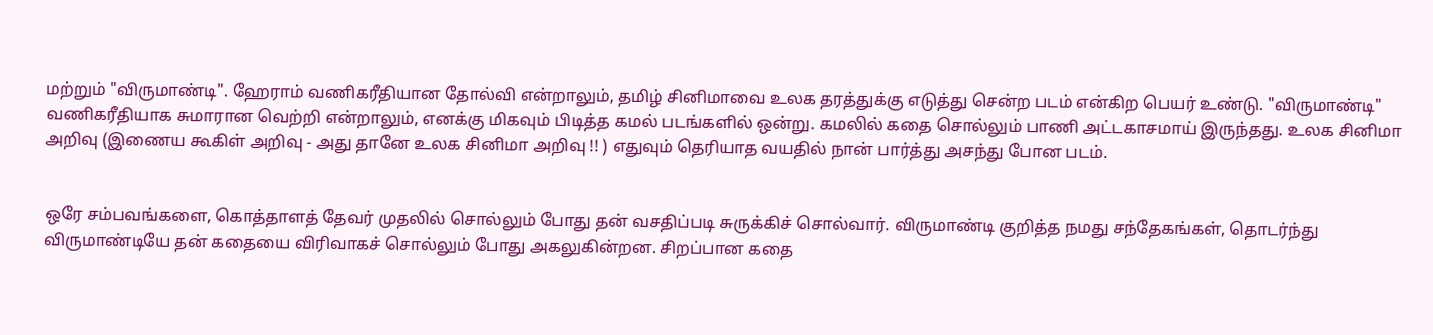மற்றும் "விருமாண்டி". ஹேராம் வணிகரீதியான தோல்வி என்றாலும், தமிழ் சினிமாவை உலக தரத்துக்கு எடுத்து சென்ற படம் என்கிற பெயர் உண்டு. "விருமாண்டி" வணிகரீதியாக சுமாரான வெற்றி என்றாலும், எனக்கு மிகவும் பிடித்த கமல் படங்களில் ஒன்று. கமலில் கதை சொல்லும் பாணி அட்டகாசமாய் இருந்தது. உலக சினிமா அறிவு (இணைய கூகிள் அறிவு - அது தானே உலக சினிமா அறிவு !! ) எதுவும் தெரியாத வயதில் நான் பார்த்து அசந்து போன படம்.


ஒரே சம்பவங்களை, கொத்தாளத் தேவர் முதலில் சொல்லும் போது தன் வசதிப்படி சுருக்கிச் சொல்வார். விருமாண்டி குறித்த நமது சந்தேகங்கள், தொடர்ந்து விருமாண்டியே தன் கதையை விரிவாகச் சொல்லும் போது அகலுகின்றன. சிறப்பான கதை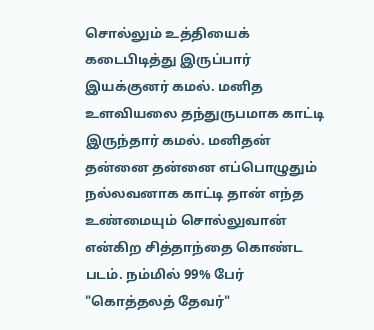சொல்லும் உத்தியைக் கடைபிடித்து இருப்பார் இயக்குனர் கமல். மனித உளவியலை தந்துருபமாக காட்டி இருந்தார் கமல். மனிதன் தன்னை தன்னை எப்பொழுதும் நல்லவனாக காட்டி தான் எந்த உண்மையும் சொல்லுவான் என்கிற சித்தாந்தை கொண்ட படம். நம்மில் 99% பேர் "கொத்தலத் தேவர்"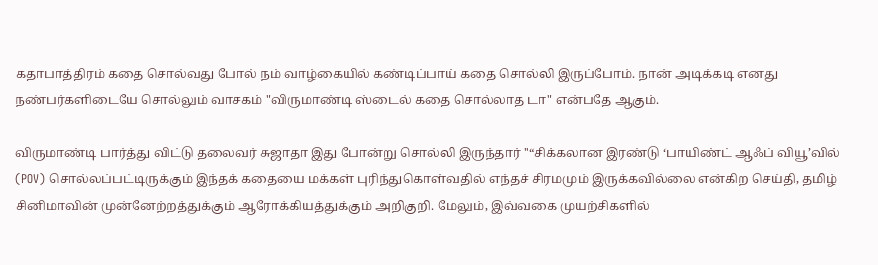கதாபாத்திரம் கதை சொல்வது போல் நம் வாழ்கையில் கண்டிப்பாய் கதை சொல்லி இருப்போம். நான் அடிக்கடி எனது நண்பர்களிடையே சொல்லும் வாசகம் "விருமாண்டி ஸ்டைல் கதை சொல்லாத டா" என்பதே ஆகும்.

விருமாண்டி பார்த்து விட்டு தலைவர் சுஜாதா இது போன்று சொல்லி இருந்தார் ''“சிக்கலான இரண்டு ‘பாயிண்ட் ஆஃப் வியூ’வில் (POV) சொல்லப்பட்டிருக்கும் இந்தக் கதையை மக்கள் புரிந்துகொள்வதில் எந்தச் சிரமமும் இருக்கவில்லை என்கிற செய்தி, தமிழ் சினிமாவின் முன்னேற்றத்துக்கும் ஆரோக்கியத்துக்கும் அறிகுறி. மேலும், இவ்வகை முயற்சிகளில்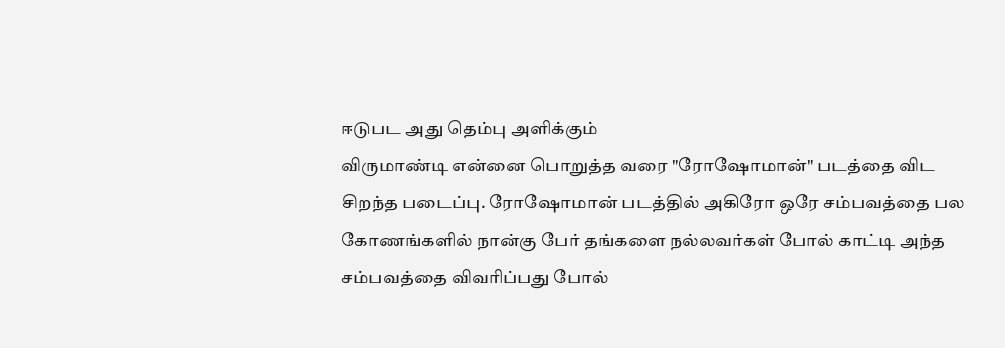ஈடுபட அது தெம்பு அளிக்கும்
விருமாண்டி என்னை பொறுத்த வரை "ரோஷோமான்" படத்தை விட சிறந்த படைப்பு. ரோஷோமான் படத்தில் அகிரோ ஒரே சம்பவத்தை பல கோணங்களில் நான்கு பேர் தங்களை நல்லவர்கள் போல் காட்டி அந்த சம்பவத்தை விவரிப்பது போல்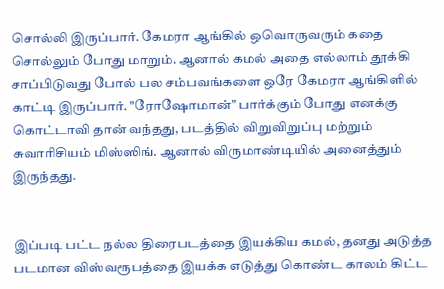சொல்லி இருப்பார். கேமரா ஆங்கில் ஒவொருவரும் கதை சொல்லும் போது மாறும். ஆனால் கமல் அதை எல்லாம் தூக்கி சாப்பிடுவது போல் பல சம்பவங்களை ஒரே கேமரா ஆங்கிளில் காட்டி இருப்பார். "ரோஷோமான்" பார்க்கும் போது எனக்கு கொட்டாவி தான் வந்தது, படத்தில் விறுவிறுப்பு மற்றும் சுவாரிசியம் மிஸ்ஸிங். ஆனால் விருமாண்டியில் அனைத்தும் இருந்தது.


இப்படி பட்ட நல்ல திரைபடத்தை இயக்கிய கமல், தனது அடுத்த படமான விஸ்வரூபத்தை இயக்க எடுத்து கொண்ட காலம் கிட்ட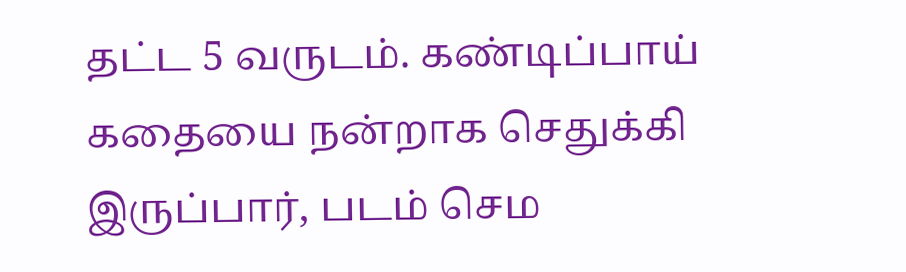தட்ட 5 வருடம். கண்டிப்பாய் கதையை நன்றாக செதுக்கி இருப்பார், படம் செம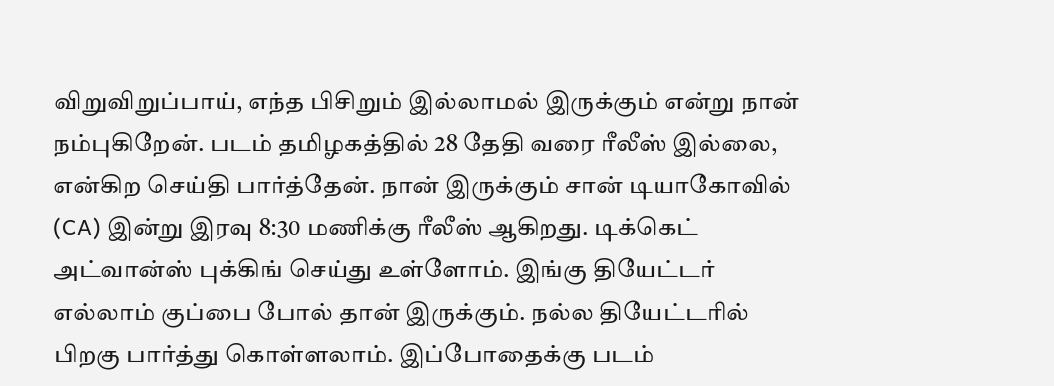விறுவிறுப்பாய், எந்த பிசிறும் இல்லாமல் இருக்கும் என்று நான் நம்புகிறேன். படம் தமிழகத்தில் 28 தேதி வரை ரீலீஸ் இல்லை, என்கிற செய்தி பார்த்தேன். நான் இருக்கும் சான் டியாகோவில் (CA) இன்று இரவு 8:30 மணிக்கு ரீலீஸ் ஆகிறது. டிக்கெட் அட்வான்ஸ் புக்கிங் செய்து உள்ளோம். இங்கு தியேட்டர் எல்லாம் குப்பை போல் தான் இருக்கும். நல்ல தியேட்டரில் பிறகு பார்த்து கொள்ளலாம். இப்போதைக்கு படம்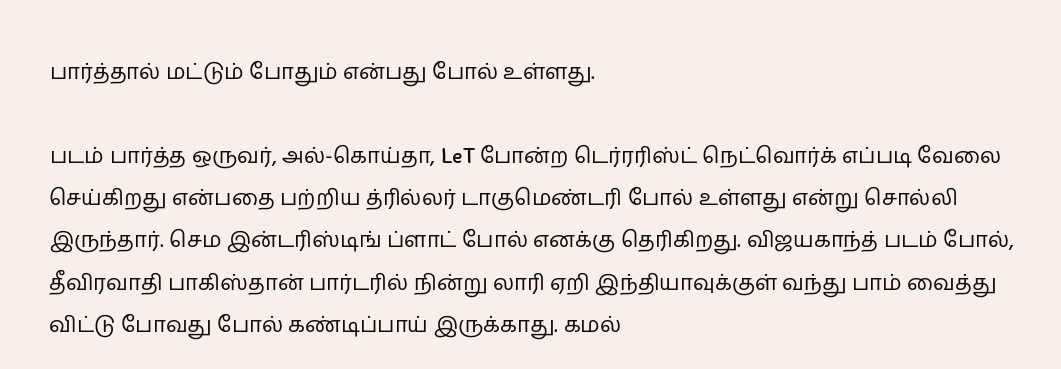பார்த்தால் மட்டும் போதும் என்பது போல் உள்ளது.

படம் பார்த்த ஒருவர், அல்-கொய்தா, LeT போன்ற டெர்ரரிஸ்ட் நெட்வொர்க் எப்படி வேலை செய்கிறது என்பதை பற்றிய த்ரில்லர் டாகுமெண்டரி போல் உள்ளது என்று சொல்லி இருந்தார். செம இன்டரிஸ்டிங் ப்ளாட் போல் எனக்கு தெரிகிறது. விஜயகாந்த் படம் போல், தீவிரவாதி பாகிஸ்தான் பார்டரில் நின்று லாரி ஏறி இந்தியாவுக்குள் வந்து பாம் வைத்து விட்டு போவது போல் கண்டிப்பாய் இருக்காது. கமல்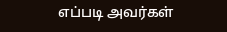எப்படி அவர்கள்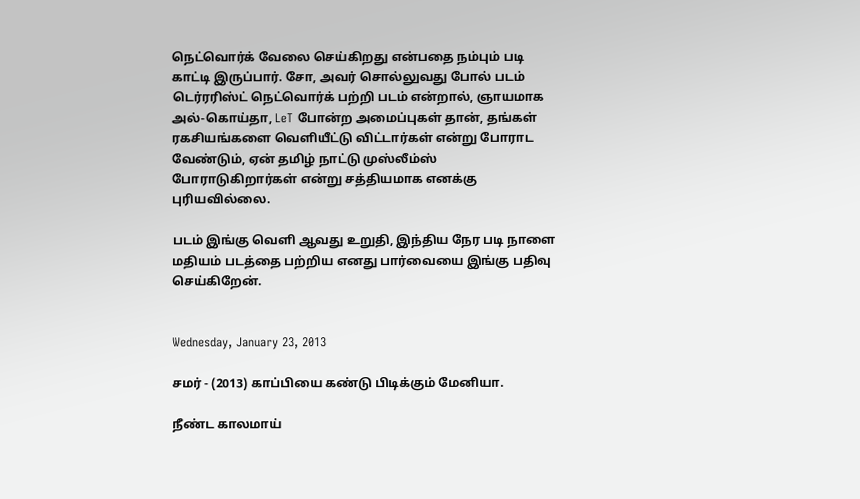நெட்வொர்க் வேலை செய்கிறது என்பதை நம்பும் படி காட்டி இருப்பார். சோ, அவர் சொல்லுவது போல் படம் டெர்ரரிஸ்ட் நெட்வொர்க் பற்றி படம் என்றால், ஞாயமாக அல்-கொய்தா, LeT போன்ற அமைப்புகள் தான், தங்கள் ரகசியங்களை வெளியீட்டு விட்டார்கள் என்று போராட வேண்டும், ஏன் தமிழ் நாட்டு முஸ்லீம்ஸ் போராடுகிறார்கள் என்று சத்தியமாக எனக்கு புரியவில்லை.

படம் இங்கு வெளி ஆவது உறுதி, இந்திய நேர படி நாளை மதியம் படத்தை பற்றிய எனது பார்வையை இங்கு பதிவு செய்கிறேன்.


Wednesday, January 23, 2013

சமர் - (2013) காப்பியை கண்டு பிடிக்கும் மேனியா.

நீண்ட காலமாய்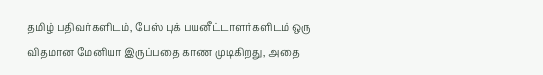தமிழ் பதிவர்களிடம், பேஸ் புக் பயனீட்டாளர்களிடம் ஒரு விதமான மேனியா இருப்பதை காண முடிகிறது, அதை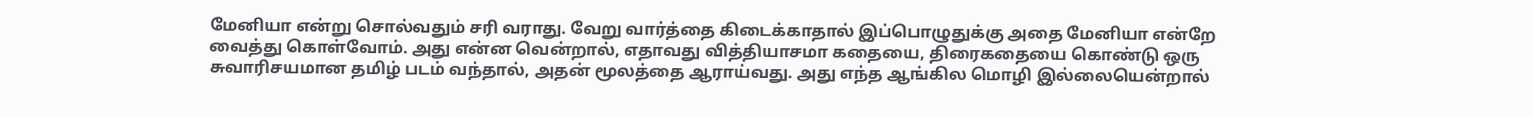மேனியா என்று சொல்வதும் சரி வராது. வேறு வார்த்தை கிடைக்காதால் இப்பொழுதுக்கு அதை மேனியா என்றே வைத்து கொள்வோம். அது என்ன வென்றால், எதாவது வித்தியாசமா கதையை, திரைகதையை கொண்டு ஒரு சுவாரிசயமான தமிழ் படம் வந்தால், அதன் மூலத்தை ஆராய்வது. அது எந்த ஆங்கில மொழி இல்லையென்றால்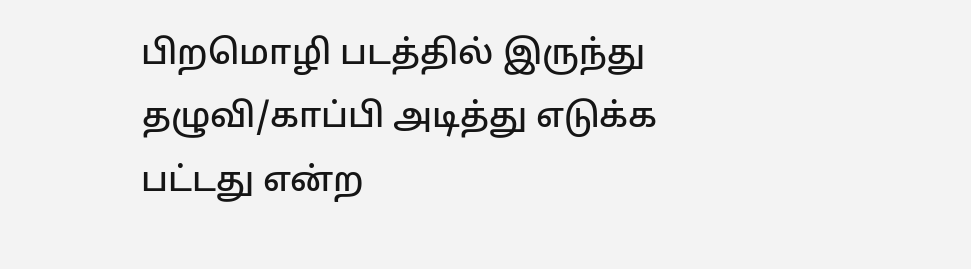பிறமொழி படத்தில் இருந்து தழுவி/காப்பி அடித்து எடுக்க பட்டது என்ற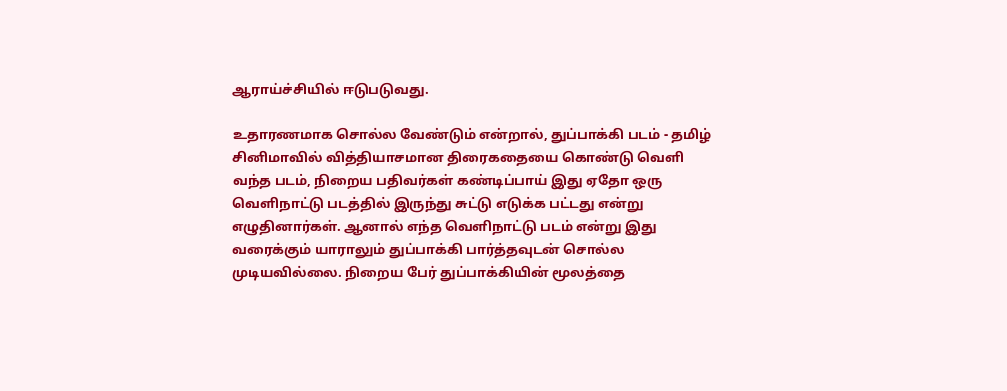ஆராய்ச்சியில் ஈடுபடுவது.

உதாரணமாக சொல்ல வேண்டும் என்றால், துப்பாக்கி படம் - தமிழ் சினிமாவில் வித்தியாசமான திரைகதையை கொண்டு வெளி வந்த படம், நிறைய பதிவர்கள் கண்டிப்பாய் இது ஏதோ ஒரு வெளிநாட்டு படத்தில் இருந்து சுட்டு எடுக்க பட்டது என்று எழுதினார்கள். ஆனால் எந்த வெளிநாட்டு படம் என்று இது வரைக்கும் யாராலும் துப்பாக்கி பார்த்தவுடன் சொல்ல முடியவில்லை. நிறைய பேர் துப்பாக்கியின் மூலத்தை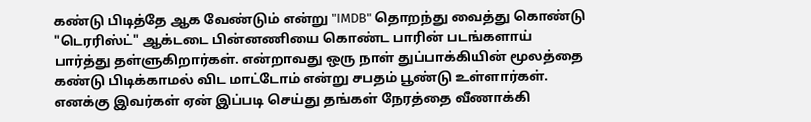கண்டு பிடித்தே ஆக வேண்டும் என்று "IMDB" தொறந்து வைத்து கொண்டு "டெரரிஸ்ட்" ஆக்டடை பின்னணியை கொண்ட பாரின் படங்களாய் பார்த்து தள்ளுகிறார்கள். என்றாவது ஒரு நாள் துப்பாக்கியின் மூலத்தை கண்டு பிடிக்காமல் விட மாட்டோம் என்று சபதம் பூண்டு உள்ளார்கள். எனக்கு இவர்கள் ஏன் இப்படி செய்து தங்கள் நேரத்தை வீணாக்கி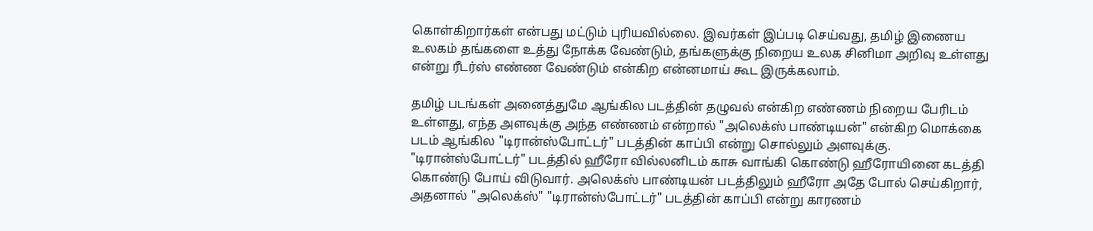கொள்கிறார்கள் என்பது மட்டும் புரியவில்லை. இவர்கள் இப்படி செய்வது, தமிழ் இணைய உலகம் தங்களை உத்து நோக்க வேண்டும், தங்களுக்கு நிறைய உலக சினிமா அறிவு உள்ளது என்று ரீடர்ஸ் எண்ண வேண்டும் என்கிற என்னமாய் கூட இருக்கலாம்.

தமிழ் படங்கள் அனைத்துமே ஆங்கில படத்தின் தழுவல் என்கிற எண்ணம் நிறைய பேரிடம் உள்ளது, எந்த அளவுக்கு அந்த எண்ணம் என்றால் "அலெக்ஸ் பாண்டியன்" என்கிற மொக்கை படம் ஆங்கில "டிரான்ஸ்போட்டர்" படத்தின் காப்பி என்று சொல்லும் அளவுக்கு. "டிரான்ஸ்போட்டர்" படத்தில் ஹீரோ வில்லனிடம் காசு வாங்கி கொண்டு ஹீரோயினை கடத்தி கொண்டு போய் விடுவார். அலெக்ஸ் பாண்டியன் படத்திலும் ஹீரோ அதே போல் செய்கிறார், அதனால் "அலெக்ஸ்" "டிரான்ஸ்போட்டர்" படத்தின் காப்பி என்று காரணம்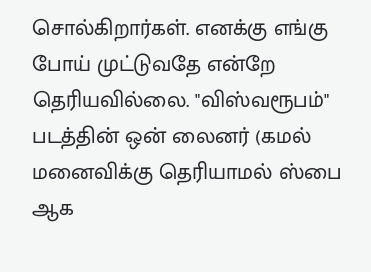சொல்கிறார்கள். எனக்கு எங்கு போய் முட்டுவதே என்றே தெரியவில்லை. "விஸ்வரூபம்" படத்தின் ஒன் லைனர் (கமல் மனைவிக்கு தெரியாமல் ஸ்பை ஆக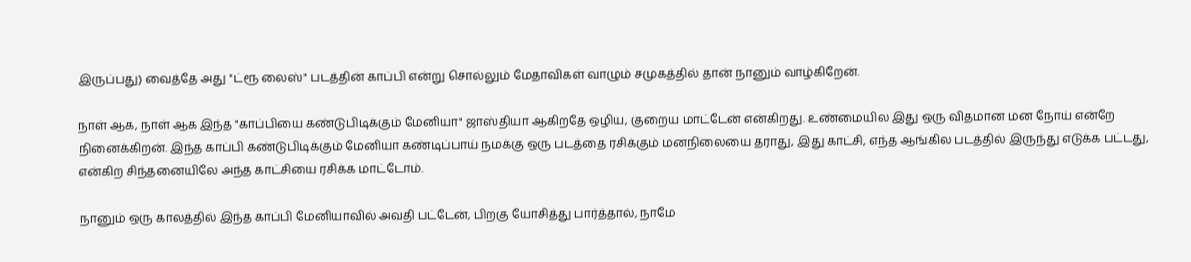இருப்பது) வைத்தே அது ''ட்ரூ லைஸ்" படத்தின் காப்பி என்று சொல்லும் மேதாவிகள் வாழும் சமுகத்தில் தான் நானும் வாழ்கிறேன்.

நாள் ஆக, நாள் ஆக இந்த "காப்பியை கண்டுபிடிக்கும் மேனியா" ஜாஸ்தியா ஆகிறதே ஒழிய, குறைய மாட்டேன் என்கிறது. உண்மையில இது ஒரு விதமான மன நோய் என்றே நினைக்கிறன். இந்த காப்பி கண்டுபிடிக்கும் மேனியா கண்டிப்பாய் நமக்கு ஒரு படத்தை ரசிக்கும் மனநிலையை தராது, இது காட்சி, எந்த ஆங்கில படத்தில் இருந்து எடுக்க பட்டது, என்கிற சிந்தனையிலே அந்த காட்சியை ரசிக்க மாட்டோம்.

நானும் ஒரு காலத்தில் இந்த காப்பி மேனியாவில் அவதி பட்டேன், பிறகு யோசித்து பார்த்தால், நாமே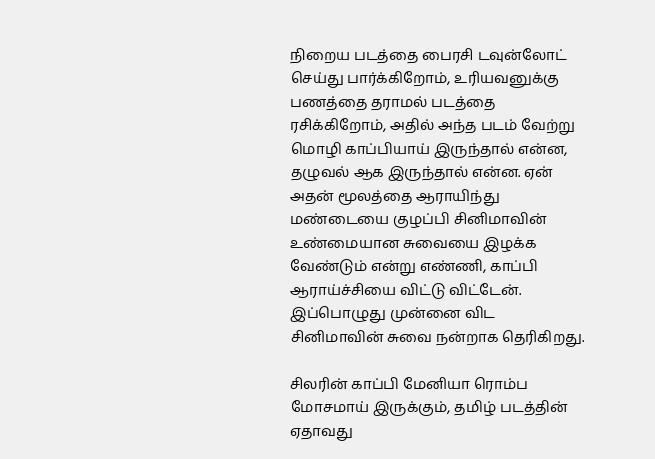நிறைய படத்தை பைரசி டவுன்லோட் செய்து பார்க்கிறோம், உரியவனுக்கு பணத்தை தராமல் படத்தை ரசிக்கிறோம், அதில் அந்த படம் வேற்று மொழி காப்பியாய் இருந்தால் என்ன, தழுவல் ஆக இருந்தால் என்ன. ஏன் அதன் மூலத்தை ஆராயிந்து மண்டையை குழப்பி சினிமாவின் உண்மையான சுவையை இழக்க வேண்டும் என்று எண்ணி, காப்பி ஆராய்ச்சியை விட்டு விட்டேன். இப்பொழுது முன்னை விட சினிமாவின் சுவை நன்றாக தெரிகிறது.

சிலரின் காப்பி மேனியா ரொம்ப மோசமாய் இருக்கும், தமிழ் படத்தின் ஏதாவது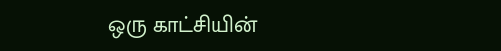ஒரு காட்சியின்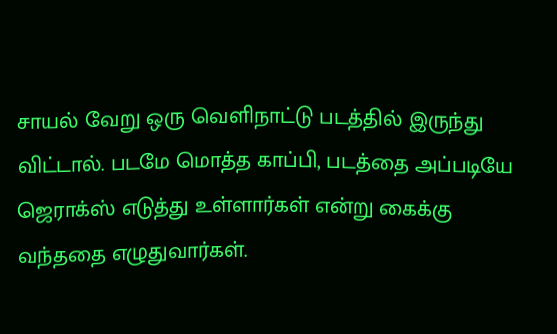சாயல் வேறு ஒரு வெளிநாட்டு படத்தில் இருந்து விட்டால். படமே மொத்த காப்பி, படத்தை அப்படியே ஜெராக்ஸ் எடுத்து உள்ளார்கள் என்று கைக்கு வந்ததை எழுதுவார்கள்.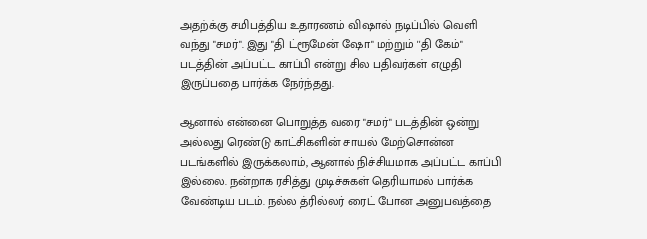அதற்க்கு சமிபத்திய உதாரணம் விஷால் நடிப்பில் வெளி வந்து "சமர்". இது "தி ட்ரூமேன் ஷோ" மற்றும் ''தி கேம்" படத்தின் அப்பட்ட காப்பி என்று சில பதிவர்கள் எழுதி இருப்பதை பார்க்க நேர்ந்தது.

ஆனால் என்னை பொறுத்த வரை "சமர்" படத்தின் ஒன்று அல்லது ரெண்டு காட்சிகளின் சாயல் மேற்சொன்ன படங்களில் இருக்கலாம், ஆனால் நிச்சியமாக அப்பட்ட காப்பி இல்லை. நன்றாக ரசித்து முடிச்சுகள் தெரியாமல் பார்க்க வேண்டிய படம். நல்ல த்ரில்லர் ரைட் போன அனுபவத்தை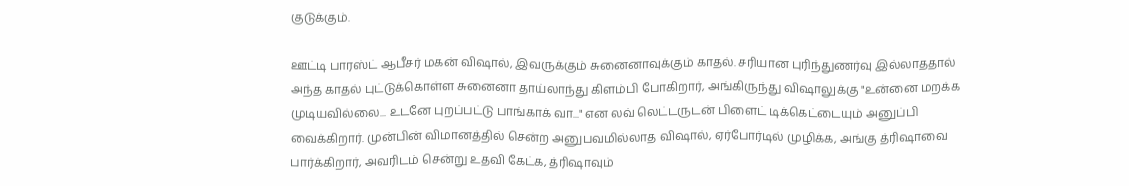குடுக்கும்.

ஊட்டி பாரஸ்ட் ஆபீசர் மகன் விஷால், இவருக்கும் சுனைனாவுக்கும் காதல். சரியான புரிந்துணர்வு இல்லாததால் அந்த காதல் புட்டுக்கொள்ள சுனைனா தாய்லாந்து கிளம்பி போகிறார், அங்கிருந்து விஷாலுக்கு "உன்னை மறக்க முடியவில்லை... உடனே புறப்பட்டு பாங்காக் வா..." என லவ் லெட்டருடன் பிளைட் டிக்கெட்டையும் அனுப்பி வைக்கிறார். முன்பின் விமானத்தில் சென்ற அனுபவமில்லாத விஷால், ஏர்போர்டில் முழிக்க, அங்கு த்ரிஷாவை பார்க்கிறார், அவரிடம் சென்று உதவி கேட்க, த்ரிஷாவும்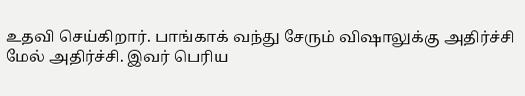உதவி செய்கிறார். பாங்காக் வந்து சேரும் விஷாலுக்கு அதிர்ச்சி மேல் அதிர்ச்சி. இவர் பெரிய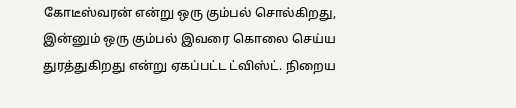கோடீஸ்வரன் என்று ஒரு கும்பல் சொல்கிறது, இன்னும் ஒரு கும்பல் இவரை கொலை செய்ய துரத்துகிறது என்று ஏகப்பட்ட ட்விஸ்ட். நிறைய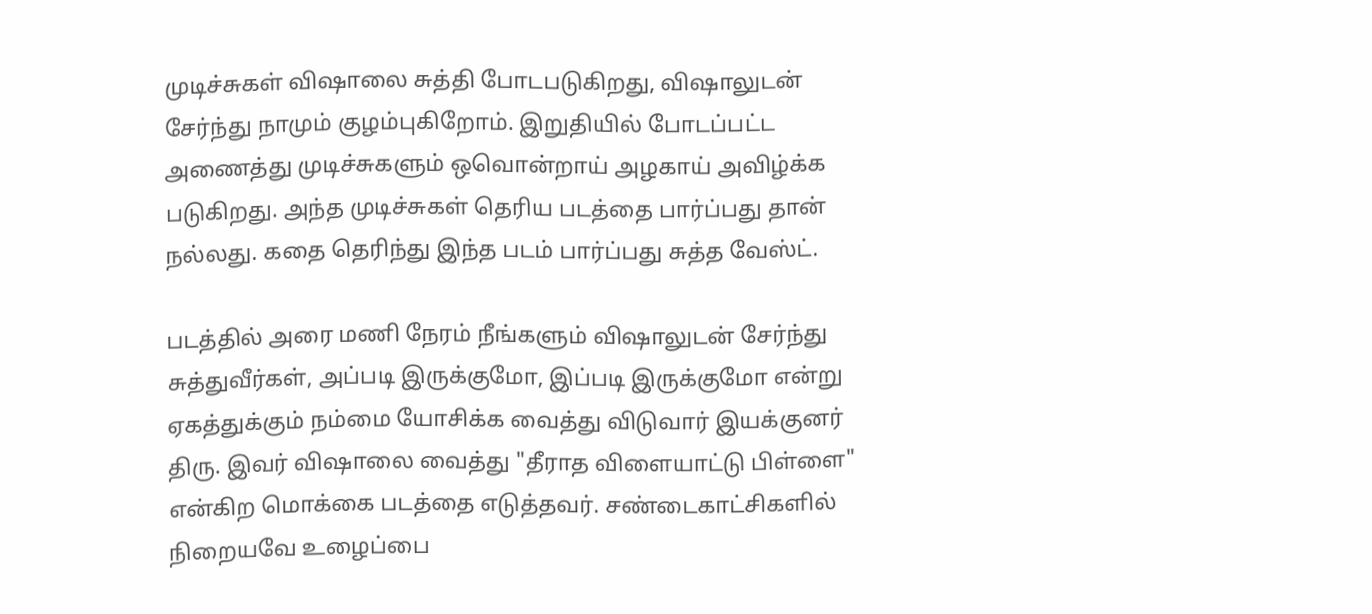முடிச்சுகள் விஷாலை சுத்தி போடபடுகிறது, விஷாலுடன் சேர்ந்து நாமும் குழம்புகிறோம். இறுதியில் போடப்பட்ட அணைத்து முடிச்சுகளும் ஒவொன்றாய் அழகாய் அவிழ்க்க படுகிறது. அந்த முடிச்சுகள் தெரிய படத்தை பார்ப்பது தான் நல்லது. கதை தெரிந்து இந்த படம் பார்ப்பது சுத்த வேஸ்ட்.

படத்தில் அரை மணி நேரம் நீங்களும் விஷாலுடன் சேர்ந்து சுத்துவீர்கள், அப்படி இருக்குமோ, இப்படி இருக்குமோ என்று ஏகத்துக்கும் நம்மை யோசிக்க வைத்து விடுவார் இயக்குனர் திரு. இவர் விஷாலை வைத்து "தீராத விளையாட்டு பிள்ளை" என்கிற மொக்கை படத்தை எடுத்தவர். சண்டைகாட்சிகளில் நிறையவே உழைப்பை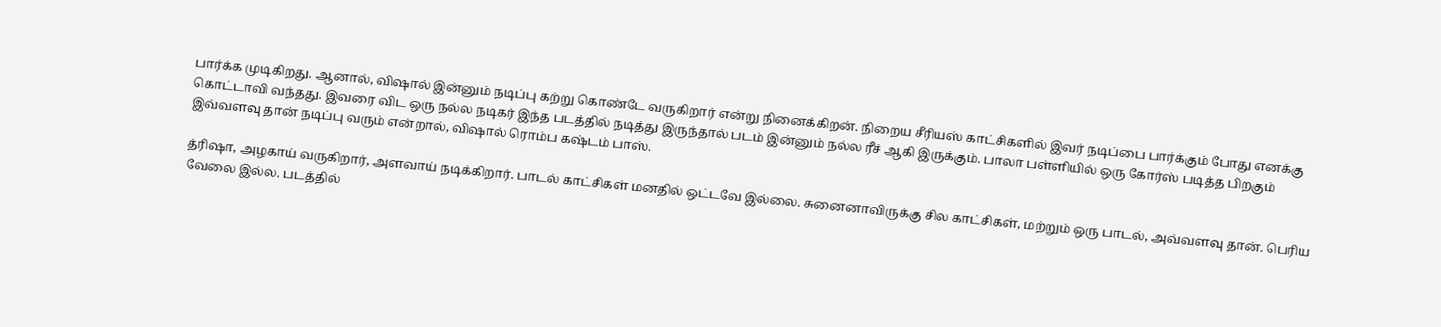பார்க்க முடிகிறது. ஆனால், விஷால் இன்னும் நடிப்பு கற்று கொண்டே வருகிறார் என்று நினைக்கிறன். நிறைய சீரியஸ் காட்சிகளில் இவர் நடிப்பை பார்க்கும் போது எனக்கு கொட்டாவி வந்தது. இவரை விட ஒரு நல்ல நடிகர் இந்த படத்தில் நடித்து இருந்தால் படம் இன்னும் நல்ல ரீச் ஆகி இருக்கும். பாலா பள்ளியில் ஒரு கோர்ஸ் படித்த பிறகும் இவ்வளவு தான் நடிப்பு வரும் என்றால், விஷால் ரொம்ப கஷ்டம் பாஸ்.

த்ரிஷா, அழகாய் வருகிறார், அளவாய் நடிக்கிறார். பாடல் காட்சிகள் மனதில் ஒட்டவே இல்லை. சுனைனாவிருக்கு சில காட்சிகள், மற்றும் ஒரு பாடல், அவ்வளவு தான். பெரிய வேலை இல்ல. படத்தில்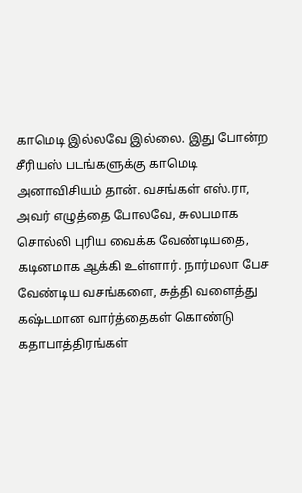காமெடி இல்லவே இல்லை. இது போன்ற சீரியஸ் படங்களுக்கு காமெடி அனாவிசியம் தான். வசங்கள் எஸ்.ரா, அவர் எழுத்தை போலவே, சுலபமாக சொல்லி புரிய வைக்க வேண்டியதை, கடினமாக ஆக்கி உள்ளார். நார்மலா பேச வேண்டிய வசங்களை, சுத்தி வளைத்து கஷ்டமான வார்த்தைகள் கொண்டு கதாபாத்திரங்கள்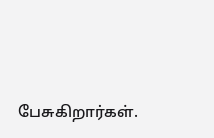பேசுகிறார்கள்.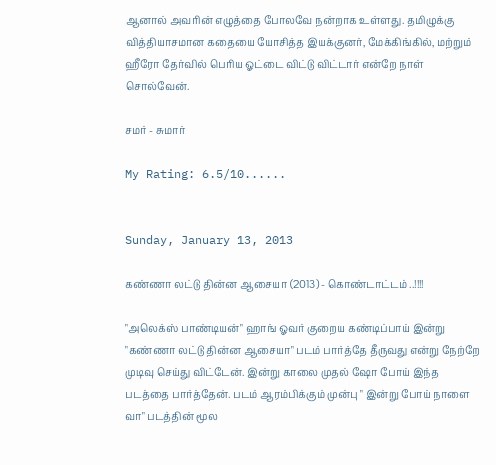ஆனால் அவரின் எழுத்தை போலவே நன்றாக உள்ளது. தமிழுக்கு வித்தியாசமான கதையை யோசித்த இயக்குனர், மேக்கிங்கில், மற்றும் ஹீரோ தேர்வில் பெரிய ஓட்டை விட்டு விட்டார் என்றே நாள் சொல்வேன்.

சமர் - சுமார்

My Rating: 6.5/10......


Sunday, January 13, 2013

கண்ணா லட்டு தின்ன ஆசையா (2013) - கொண்டாட்டம் ..!!!!

"அலெக்ஸ் பாண்டியன்" ஹாங் ஓவர் குறைய கண்டிப்பாய் இன்று "கண்ணா லட்டு தின்ன ஆசையா" படம் பார்த்தே தீருவது என்று நேற்றே முடிவு செய்து விட்டேன். இன்று காலை முதல் ஷோ போய் இந்த படத்தை பார்த்தேன். படம் ஆரம்பிக்கும் முன்பு " இன்று போய் நாளை வா" படத்தின் மூல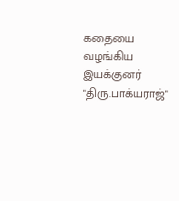கதையை வழங்கிய இயக்குனர் "திரு.பாக்யராஜ்"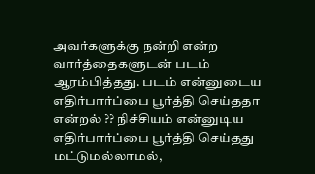அவர்களுக்கு நன்றி என்ற வார்த்தைகளுடன் படம் ஆரம்பித்தது. படம் என்னுடைய எதிர்பார்ப்பை பூர்த்தி செய்ததா என்றல் ?? நிச்சியம் என்னுடிய எதிர்பார்ப்பை பூர்த்தி செய்தது மட்டுமல்லாமல்,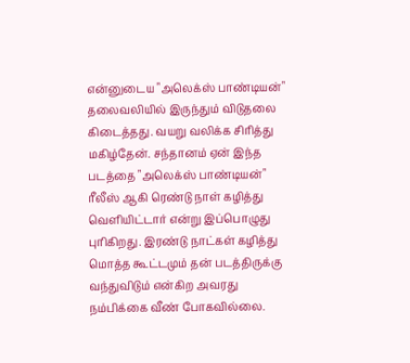என்னுடைய "அலெக்ஸ் பாண்டியன்" தலைவலியில் இருந்தும் விடுதலை கிடைத்தது. வயறு வலிக்க சிரித்து மகிழ்தேன். சந்தானம் ஏன் இந்த படத்தை "அலெக்ஸ் பாண்டியன்" ரீலீஸ் ஆகி ரெண்டு நாள் கழித்து வெளியிட்டார் என்று இப்பொழுது புரிகிறது. இரண்டு நாட்கள் கழித்து மொத்த கூட்டமும் தன் படத்திருக்கு வந்துவிடும் என்கிற அவரது நம்பிக்கை வீண் போகவில்லை.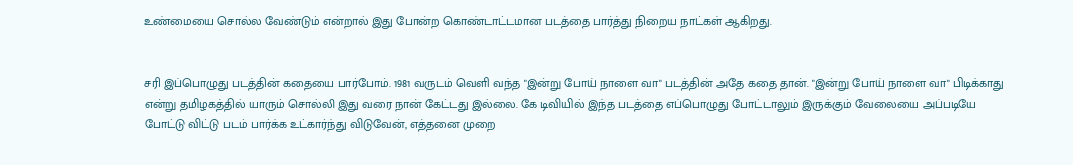உண்மையை சொல்ல வேண்டும் என்றால் இது போன்ற கொண்டாட்டமான படத்தை பார்த்து நிறைய நாட்கள் ஆகிறது.


சரி இப்பொழுது படத்தின் கதையை பார்போம். 1981 வருடம் வெளி வந்த "இன்று போய் நாளை வா" படத்தின் அதே கதை தான். "இன்று போய் நாளை வா" பிடிக்காது என்று தமிழகத்தில் யாரும் சொல்லி இது வரை நான் கேட்டது இல்லை. கே டிவியில் இந்த படத்தை எப்பொழுது போட்டாலும் இருக்கும் வேலையை அப்படியே போட்டு விட்டு படம் பார்க்க உட்கார்ந்து விடுவேன், எத்தனை முறை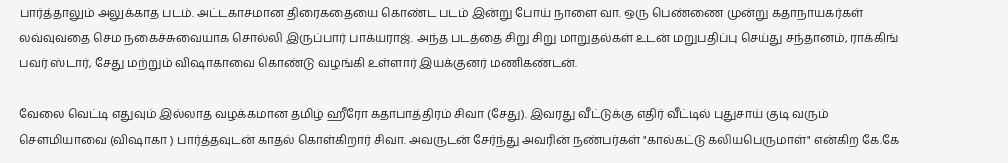பார்த்தாலும் அலுக்காத படம். அட்டகாசமான திரைகதையை கொண்ட படம் இன்று போய் நாளை வா. ஒரு பெண்ணை முன்று கதாநாயகர்கள் லவ்வுவதை செம நகைச்சுவையாக சொல்லி இருப்பார் பாக்யராஜ். அந்த படத்தை சிறு சிறு மாறுதல்கள் உடன் மறுபதிப்பு செய்து சந்தானம், ராக்கிங் பவர் ஸ்டார், சேது மற்றும் விஷாகாவை கொண்டு வழங்கி உள்ளார் இயக்குனர் மணிகண்டன்.

வேலை வெட்டி எதுவும் இல்லாத வழக்கமான தமிழ் ஹீரோ கதாபாத்திரம் சிவா (சேது). இவரது வீட்டுக்கு எதிர் வீட்டில் புதுசாய் குடி வரும் சௌமியாவை (விஷாகா ) பார்த்தவுடன் காதல் கொள்கிறார் சிவா. அவருடன் சேர்ந்து அவரின் நண்பர்கள் "கால்கட்டு கலியபெருமாள்" என்கிற கே.கே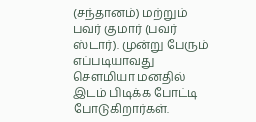(சந்தானம்) மற்றும் பவர் குமார் (பவர் ஸ்டார்). முன்று பேரும் எப்படியாவது சௌமியா மனதில் இடம் பிடிக்க போட்டி போடுகிறார்கள்.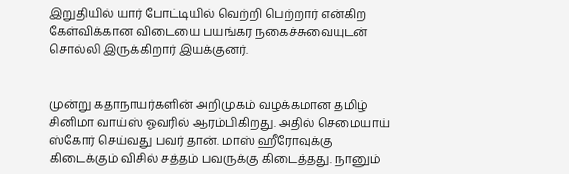இறுதியில் யார் போட்டியில் வெற்றி பெற்றார் என்கிற கேள்விக்கான விடையை பயங்கர நகைச்சுவையுடன் சொல்லி இருக்கிறார் இயக்குனர்.


முன்று கதாநாயர்களின் அறிமுகம் வழக்கமான தமிழ் சினிமா வாய்ஸ் ஓவரில் ஆரம்பிகிறது. அதில் செமையாய் ஸ்கோர் செய்வது பவர் தான். மாஸ் ஹீரோவுக்கு கிடைக்கும் விசில் சத்தம் பவருக்கு கிடைத்தது. நானும்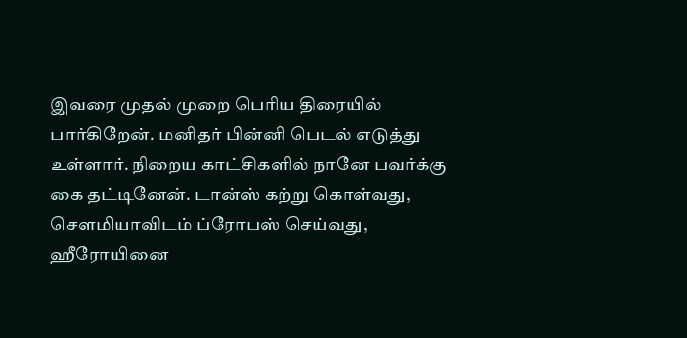இவரை முதல் முறை பெரிய திரையில் பார்கிறேன். மனிதர் பின்னி பெடல் எடுத்து உள்ளார். நிறைய காட்சிகளில் நானே பவர்க்கு கை தட்டினேன். டான்ஸ் கற்று கொள்வது, சௌமியாவிடம் ப்ரோபஸ் செய்வது, ஹீரோயினை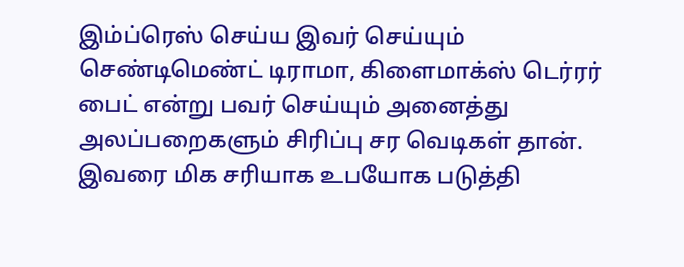இம்ப்ரெஸ் செய்ய இவர் செய்யும் செண்டிமெண்ட் டிராமா, கிளைமாக்ஸ் டெர்ரர் பைட் என்று பவர் செய்யும் அனைத்து அலப்பறைகளும் சிரிப்பு சர வெடிகள் தான். இவரை மிக சரியாக உபயோக படுத்தி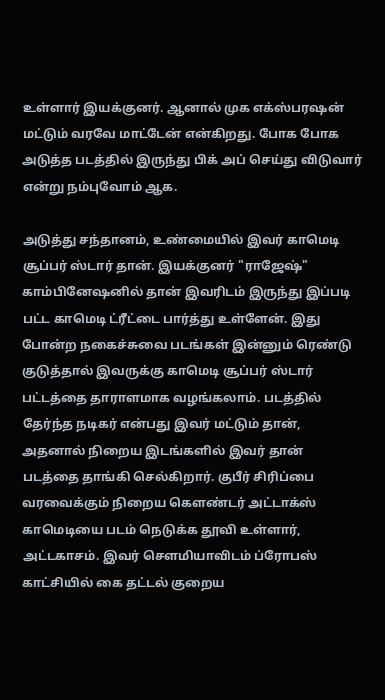உள்ளார் இயக்குனர். ஆனால் முக எக்ஸ்பரஷன் மட்டும் வரவே மாட்டேன் என்கிறது. போக போக அடுத்த படத்தில் இருந்து பிக் அப் செய்து விடுவார் என்று நம்புவோம் ஆக.

அடுத்து சந்தானம், உண்மையில் இவர் காமெடி சூப்பர் ஸ்டார் தான். இயக்குனர் "ராஜேஷ்" காம்பினேஷனில் தான் இவரிடம் இருந்து இப்படி பட்ட காமெடி ட்ரீட்டை பார்த்து உள்ளேன். இது போன்ற நகைச்சுவை படங்கள் இன்னும் ரெண்டு குடுத்தால் இவருக்கு காமெடி சூப்பர் ஸ்டார் பட்டத்தை தாராளமாக வழங்கலாம். படத்தில் தேர்ந்த நடிகர் என்பது இவர் மட்டும் தான், அதனால் நிறைய இடங்களில் இவர் தான் படத்தை தாங்கி செல்கிறார். குபீர் சிரிப்பை வரவைக்கும் நிறைய கௌண்டர் அட்டாக்ஸ் காமெடியை படம் நெடுக்க தூவி உள்ளார், அட்டகாசம். இவர் சௌமியாவிடம் ப்ரோபஸ் காட்சியில் கை தட்டல் குறைய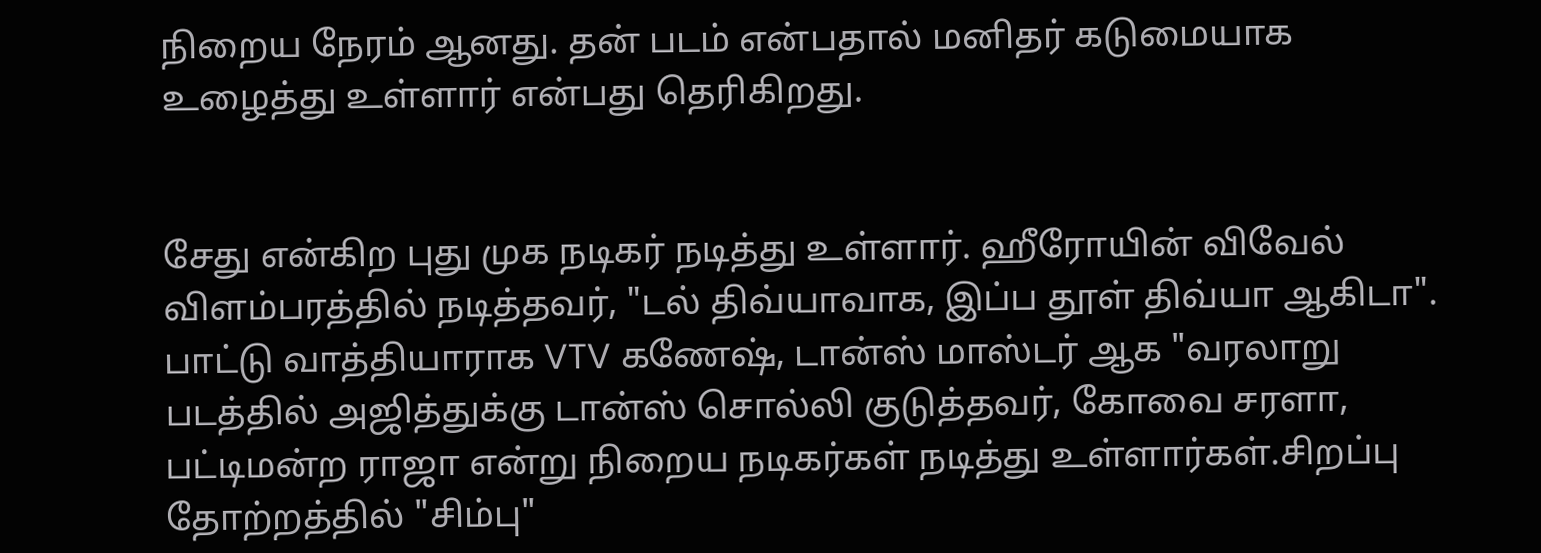நிறைய நேரம் ஆனது. தன் படம் என்பதால் மனிதர் கடுமையாக உழைத்து உள்ளார் என்பது தெரிகிறது.


சேது என்கிற புது முக நடிகர் நடித்து உள்ளார். ஹீரோயின் விவேல் விளம்பரத்தில் நடித்தவர், "டல் திவ்யாவாக, இப்ப தூள் திவ்யா ஆகிடா". பாட்டு வாத்தியாராக VTV கணேஷ், டான்ஸ் மாஸ்டர் ஆக "வரலாறு படத்தில் அஜித்துக்கு டான்ஸ் சொல்லி குடுத்தவர், கோவை சரளா, பட்டிமன்ற ராஜா என்று நிறைய நடிகர்கள் நடித்து உள்ளார்கள்.சிறப்பு தோற்றத்தில் "சிம்பு"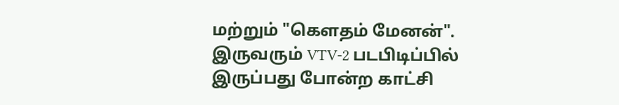மற்றும் "கெளதம் மேனன்". இருவரும் VTV-2 படபிடிப்பில் இருப்பது போன்ற காட்சி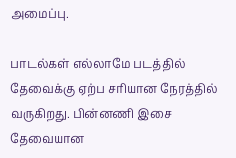அமைப்பு.

பாடல்கள் எல்லாமே படத்தில் தேவைக்கு ஏற்ப சரியான நேரத்தில் வருகிறது. பின்னணி இசை தேவையான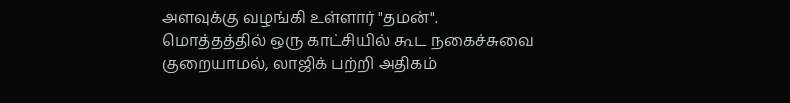அளவுக்கு வழங்கி உள்ளார் "தமன்". மொத்தத்தில் ஒரு காட்சியில் கூட நகைச்சுவை குறையாமல், லாஜிக் பற்றி அதிகம்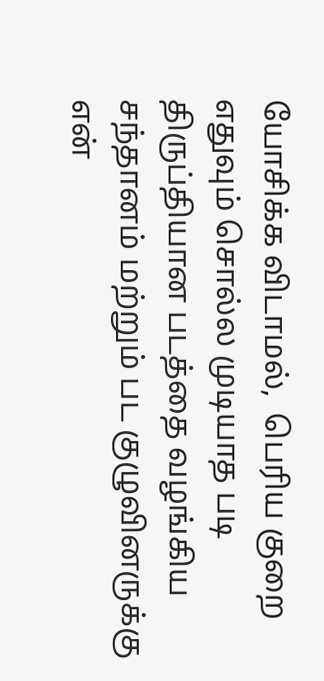யோசிக்க விடாமல்,  பெரிய குறை எதுவும் சொல்ல முடியாத படி திருப்தியான படத்தை வழங்கிய சந்தானம் மற்றும் பட குழுவினருக்கு என்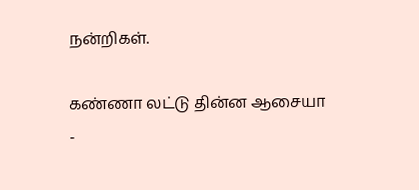நன்றிகள்.

கண்ணா லட்டு தின்ன ஆசையா -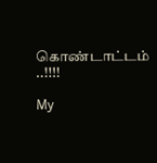கொண்டாட்டம் ..!!!!

My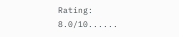Rating: 8.0/10......